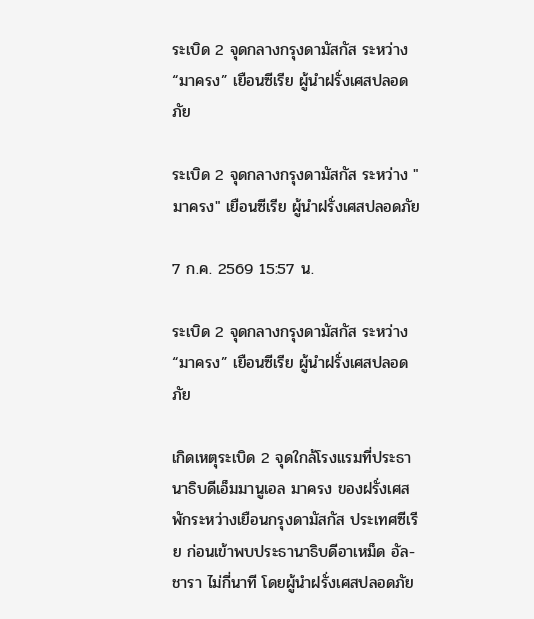ระเบิด 2 จุดกลางกรุงดามัสกัส ระหว่าง “มาครง” เยือนซีเรีย ผู้นำฝรั่งเศสปลอดภัย

ระเบิด 2 จุดกลางกรุงดามัสกัส ระหว่าง "มาครง" เยือนซีเรีย ผู้นำฝรั่งเศสปลอดภัย

7 ก.ค. 2569 15:57 น.

ระเบิด 2 จุดกลางกรุงดามัสกัส ระหว่าง “มาครง” เยือนซีเรีย ผู้นำฝรั่งเศสปลอดภัย

เกิดเหตุระเบิด 2 จุดใกล้โรงแรมที่ประธานาธิบดีเอ็มมานูเอล มาครง ของฝรั่งเศส พักระหว่างเยือนกรุงดามัสกัส ประเทศซีเรีย ก่อนเข้าพบประธานาธิบดีอาเหม็ด อัล-ชารา ไม่กี่นาที โดยผู้นำฝรั่งเศสปลอดภัย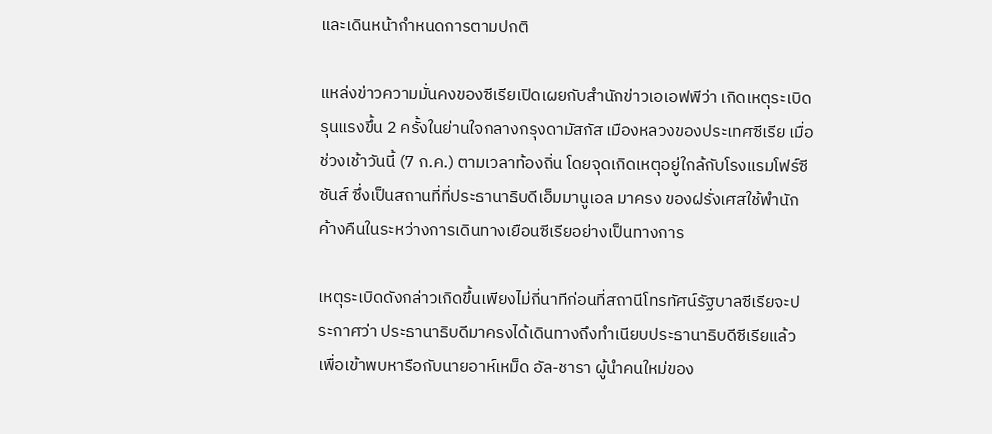และเดินหน้ากำหนดการตามปกติ

แหล่งข่าวความมั่นคงของซีเรียเปิดเผยกับสำนักข่าวเอเอฟพีว่า เกิดเหตุระเบิดรุนแรงขึ้น 2 ครั้งในย่านใจกลางกรุงดามัสกัส เมืองหลวงของประเทศซีเรีย เมื่อช่วงเช้าวันนี้ (7 ก.ค.) ตามเวลาท้องถิ่น โดยจุดเกิดเหตุอยู่ใกล้กับโรงแรมโฟร์ซีซันส์ ซึ่งเป็นสถานที่ที่ประธานาธิบดีเอ็มมานูเอล มาครง ของฝรั่งเศสใช้พำนักค้างคืนในระหว่างการเดินทางเยือนซีเรียอย่างเป็นทางการ

เหตุระเบิดดังกล่าวเกิดขึ้นเพียงไม่กี่นาทีก่อนที่สถานีโทรทัศน์รัฐบาลซีเรียจะประกาศว่า ประธานาธิบดีมาครงได้เดินทางถึงทำเนียบประธานาธิบดีซีเรียแล้ว เพื่อเข้าพบหารือกับนายอาห์เหม็ด อัล-ชารา ผู้นำคนใหม่ของ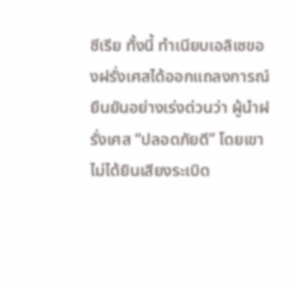ซีเรีย ทั้งนี้ ทำเนียบเอลิเซของฝรั่งเศสได้ออกแถลงการณ์ยืนยันอย่างเร่งด่วนว่า ผู้นำฝรั่งเศส “ปลอดภัยดี” โดยเขาไม่ได้ยินเสียงระเบิด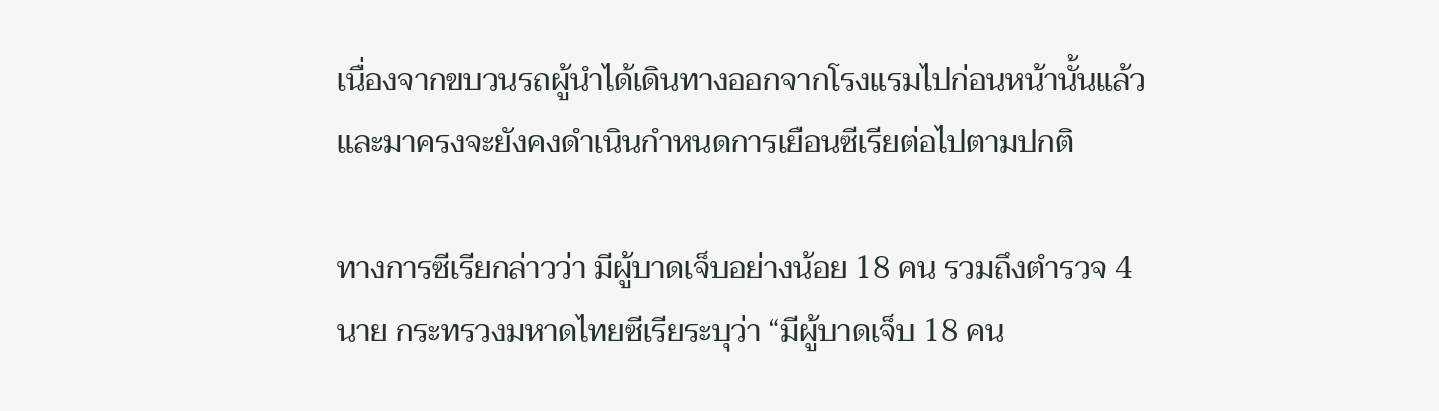เนื่องจากขบวนรถผู้นำได้เดินทางออกจากโรงแรมไปก่อนหน้านั้นแล้ว และมาครงจะยังคงดำเนินกำหนดการเยือนซีเรียต่อไปตามปกติ

ทางการซีเรียกล่าวว่า มีผู้บาดเจ็บอย่างน้อย 18 คน รวมถึงตำรวจ 4 นาย กระทรวงมหาดไทยซีเรียระบุว่า “มีผู้บาดเจ็บ 18 คน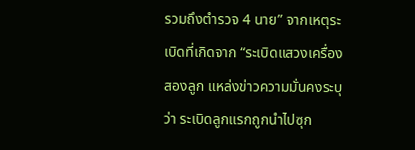รวมถึงตำรวจ 4 นาย” จากเหตุระเบิดที่เกิดจาก “ระเบิดแสวงเครื่องสองลูก แหล่งข่าวความมั่นคงระบุว่า ระเบิดลูกแรกถูกนำไปซุก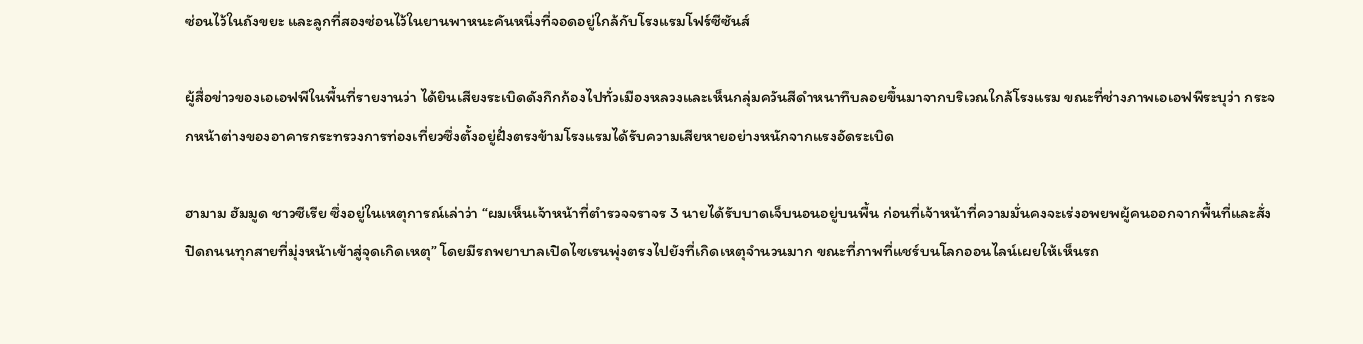ซ่อนไว้ในถังขยะ และลูกที่สองซ่อนไว้ในยานพาหนะคันหนึ่งที่จอดอยู่ใกล้กับโรงแรมโฟร์ซีซันส์

ผู้สื่อข่าวของเอเอฟพีในพื้นที่รายงานว่า ได้ยินเสียงระเบิดดังกึกก้องไปทั่วเมืองหลวงและเห็นกลุ่มควันสีดำหนาทึบลอยขึ้นมาจากบริเวณใกล้โรงแรม ขณะที่ช่างภาพเอเอฟพีระบุว่า กระจกหน้าต่างของอาคารกระทรวงการท่องเที่ยวซึ่งตั้งอยู่ฝั่งตรงข้ามโรงแรมได้รับความเสียหายอย่างหนักจากแรงอัดระเบิด

ฮามาม ฮัมมูด ชาวซีเรีย ซึ่งอยู่ในเหตุการณ์เล่าว่า “ผมเห็นเจ้าหน้าที่ตำรวจจราจร 3 นายได้รับบาดเจ็บนอนอยู่บนพื้น ก่อนที่เจ้าหน้าที่ความมั่นคงจะเร่งอพยพผู้คนออกจากพื้นที่และสั่งปิดถนนทุกสายที่มุ่งหน้าเข้าสู่จุดเกิดเหตุ” โดยมีรถพยาบาลเปิดไซเรนพุ่งตรงไปยังที่เกิดเหตุจำนวนมาก ขณะที่ภาพที่แชร์บนโลกออนไลน์เผยให้เห็นรถ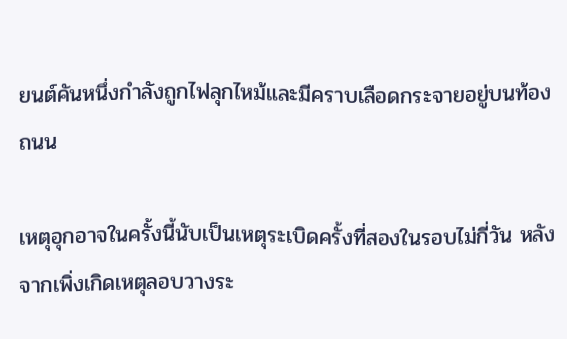ยนต์คันหนึ่งกำลังถูกไฟลุกไหม้และมีคราบเลือดกระจายอยู่บนท้องถนน

เหตุอุกอาจในครั้งนี้นับเป็นเหตุระเบิดครั้งที่สองในรอบไม่กี่วัน หลังจากเพิ่งเกิดเหตุลอบวางระ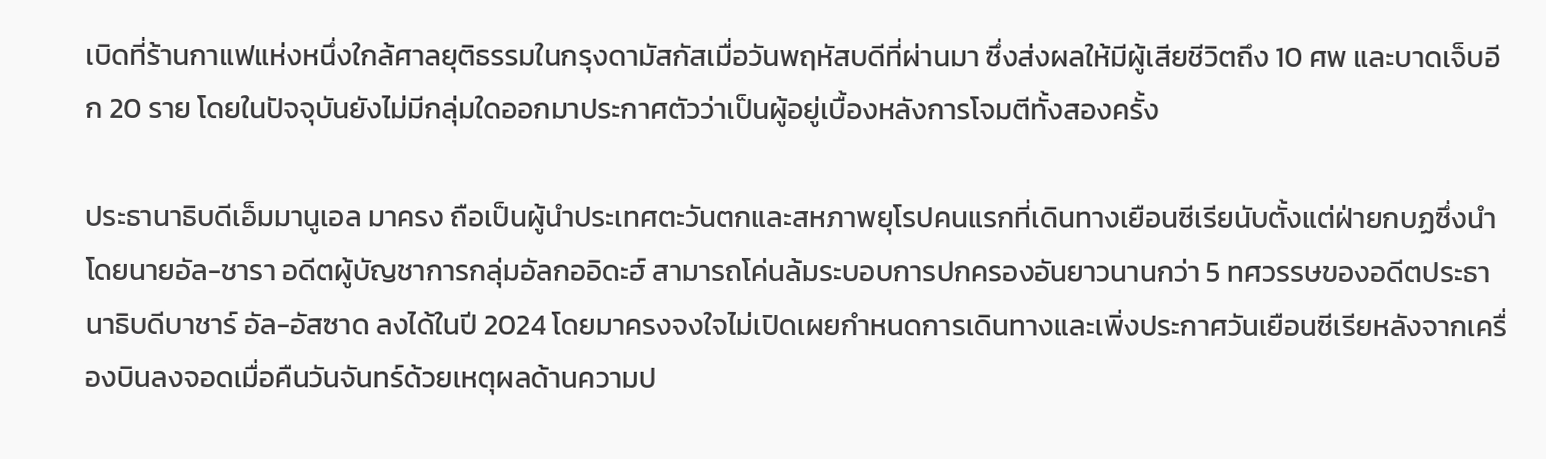เบิดที่ร้านกาแฟแห่งหนึ่งใกล้ศาลยุติธรรมในกรุงดามัสกัสเมื่อวันพฤหัสบดีที่ผ่านมา ซึ่งส่งผลให้มีผู้เสียชีวิตถึง 10 ศพ และบาดเจ็บอีก 20 ราย โดยในปัจจุบันยังไม่มีกลุ่มใดออกมาประกาศตัวว่าเป็นผู้อยู่เบื้องหลังการโจมตีทั้งสองครั้ง

ประธานาธิบดีเอ็มมานูเอล มาครง ถือเป็นผู้นำประเทศตะวันตกและสหภาพยุโรปคนแรกที่เดินทางเยือนซีเรียนับตั้งแต่ฝ่ายกบฏซึ่งนำโดยนายอัล-ชารา อดีตผู้บัญชาการกลุ่มอัลกออิดะฮ์ สามารถโค่นล้มระบอบการปกครองอันยาวนานกว่า 5 ทศวรรษของอดีตประธานาธิบดีบาชาร์ อัล-อัสซาด ลงได้ในปี 2024 โดยมาครงจงใจไม่เปิดเผยกำหนดการเดินทางและเพิ่งประกาศวันเยือนซีเรียหลังจากเครื่องบินลงจอดเมื่อคืนวันจันทร์ด้วยเหตุผลด้านความป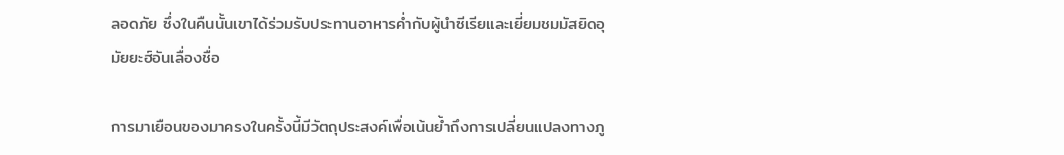ลอดภัย ซึ่งในคืนนั้นเขาได้ร่วมรับประทานอาหารค่ำกับผู้นำซีเรียและเยี่ยมชมมัสยิดอุมัยยะฮ์อันเลื่องชื่อ

การมาเยือนของมาครงในครั้งนี้มีวัตถุประสงค์เพื่อเน้นย้ำถึงการเปลี่ยนแปลงทางภู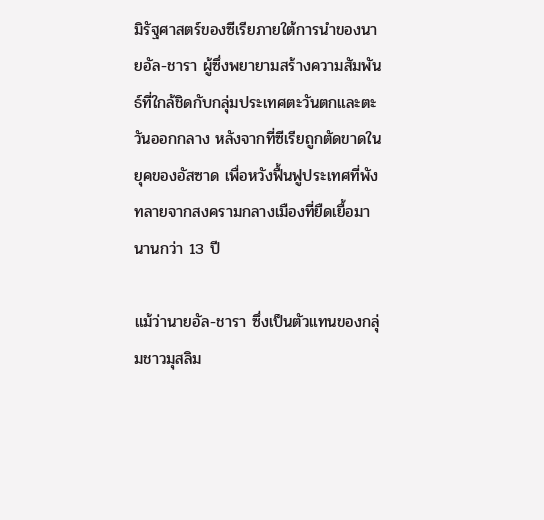มิรัฐศาสตร์ของซีเรียภายใต้การนำของนายอัล-ชารา ผู้ซึ่งพยายามสร้างความสัมพันธ์ที่ใกล้ชิดกับกลุ่มประเทศตะวันตกและตะวันออกกลาง หลังจากที่ซีเรียถูกตัดขาดในยุคของอัสซาด เพื่อหวังฟื้นฟูประเทศที่พังทลายจากสงครามกลางเมืองที่ยืดเยื้อมานานกว่า 13 ปี

แม้ว่านายอัล-ชารา ซึ่งเป็นตัวแทนของกลุ่มชาวมุสลิม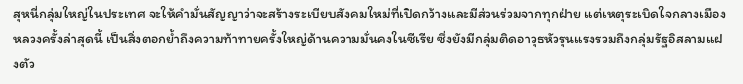สุหนี่กลุ่มใหญ่ในประเทศ จะให้คำมั่นสัญญาว่าจะสร้างระเบียบสังคมใหม่ที่เปิดกว้างและมีส่วนร่วมจากทุกฝ่าย แต่เหตุระเบิดใจกลางเมืองหลวงครั้งล่าสุดนี้ เป็นสิ่งตอกย้ำถึงความท้าทายครั้งใหญ่ด้านความมั่นคงในซีเรีย ซึ่งยังมีกลุ่มติดอาวุธหัวรุนแรงรวมถึงกลุ่มรัฐอิสลามแฝงตัว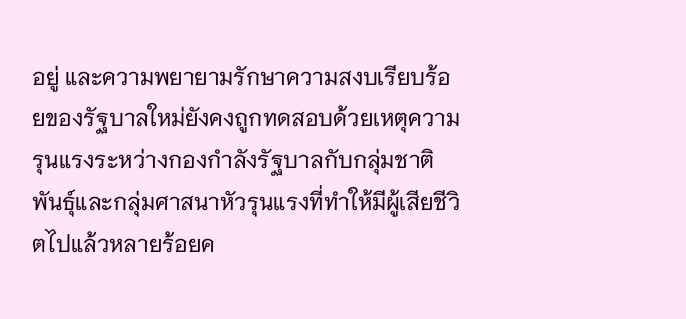อยู่ และความพยายามรักษาความสงบเรียบร้อยของรัฐบาลใหม่ยังคงถูกทดสอบด้วยเหตุความรุนแรงระหว่างกองกำลังรัฐบาลกับกลุ่มชาติพันธุ์และกลุ่มศาสนาหัวรุนแรงที่ทำให้มีผู้เสียชีวิตไปแล้วหลายร้อยค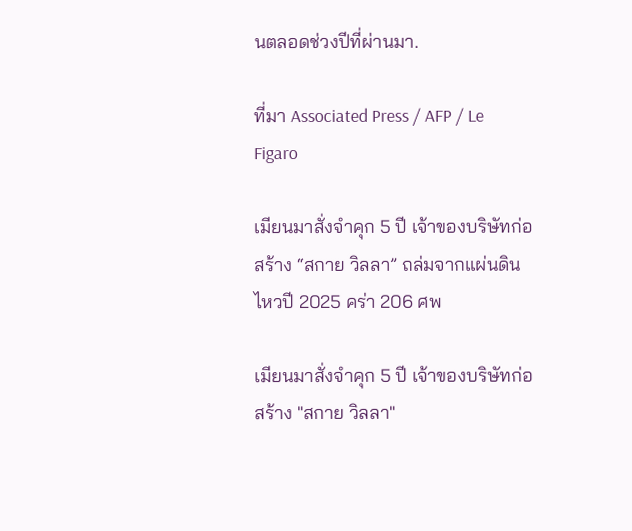นตลอดช่วงปีที่ผ่านมา.

ที่มา Associated Press / AFP / Le Figaro

เมียนมาสั่งจำคุก 5 ปี เจ้าของบริษัทก่อสร้าง “สกาย วิลลา” ถล่มจากแผ่นดินไหวปี 2025 คร่า 206 ศพ

เมียนมาสั่งจำคุก 5 ปี เจ้าของบริษัทก่อสร้าง "สกาย วิลลา"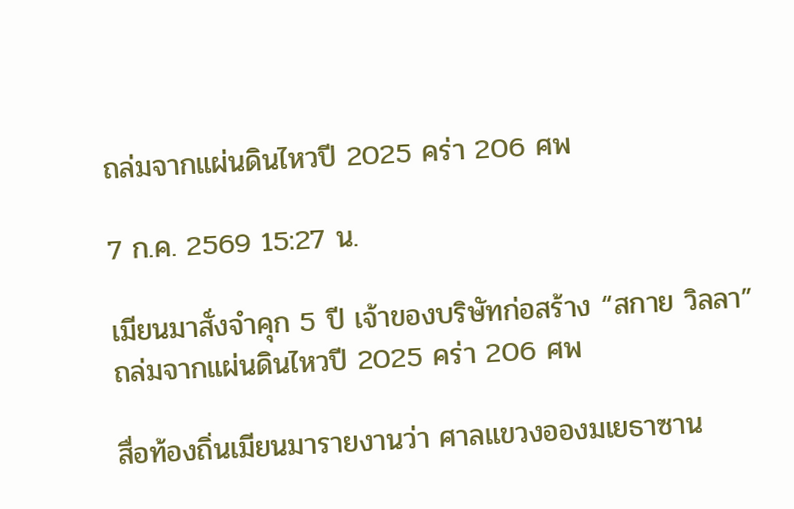ถล่มจากแผ่นดินไหวปี 2025 คร่า 206 ศพ

7 ก.ค. 2569 15:27 น.

เมียนมาสั่งจำคุก 5 ปี เจ้าของบริษัทก่อสร้าง “สกาย วิลลา” ถล่มจากแผ่นดินไหวปี 2025 คร่า 206 ศพ

สื่อท้องถิ่นเมียนมารายงานว่า ศาลแขวงอองมเยธาซาน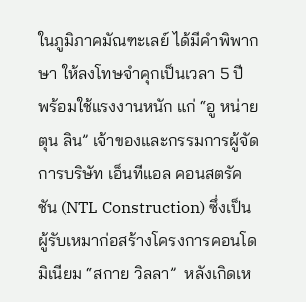ในภูมิภาคมัณฑะเลย์ ได้มีคำพิพากษา ให้ลงโทษจำคุกเป็นเวลา 5 ปี พร้อมใช้แรงงานหนัก แก่ “อู หน่าย ตุน ลิน” เจ้าของและกรรมการผู้จัดการบริษัท เอ็นทีแอล คอนสตรัคชัน (NTL Construction) ซึ่งเป็นผู้รับเหมาก่อสร้างโครงการคอนโดมิเนียม “สกาย วิลลา”  หลังเกิดเห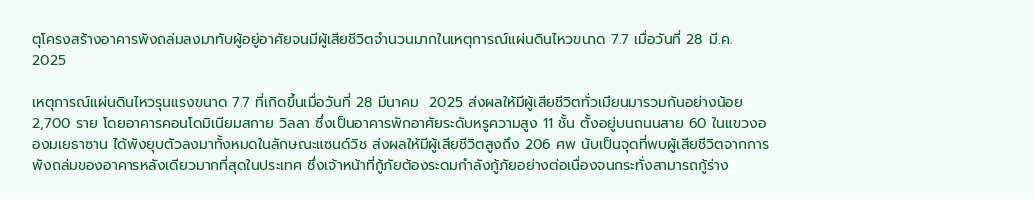ตุโครงสร้างอาคารพังถล่มลงมาทับผู้อยู่อาศัยจนมีผู้เสียชีวิตจำนวนมากในเหตุการณ์แผ่นดินไหวขนาด 7.7 เมื่อวันที่ 28 มี.ค. 2025

เหตุการณ์แผ่นดินไหวรุนแรงขนาด 7.7 ที่เกิดขึ้นเมื่อวันที่ 28 มีนาคม  2025 ส่งผลให้มีผู้เสียชีวิตทั่วเมียนมารวมกันอย่างน้อย 2,700 ราย โดยอาคารคอนโดมิเนียมสกาย วิลลา ซึ่งเป็นอาคารพักอาศัยระดับหรูความสูง 11 ชั้น ตั้งอยู่บนถนนสาย 60 ในแขวงอองมเยธาซาน ได้พังยุบตัวลงมาทั้งหมดในลักษณะแซนด์วิช ส่งผลให้มีผู้เสียชีวิตสูงถึง 206 ศพ นับเป็นจุดที่พบผู้เสียชีวิตจากการพังถล่มของอาคารหลังเดียวมากที่สุดในประเทศ ซึ่งเจ้าหน้าที่กู้ภัยต้องระดมกำลังกู้ภัยอย่างต่อเนื่องจนกระทั่งสามารถกู้ร่าง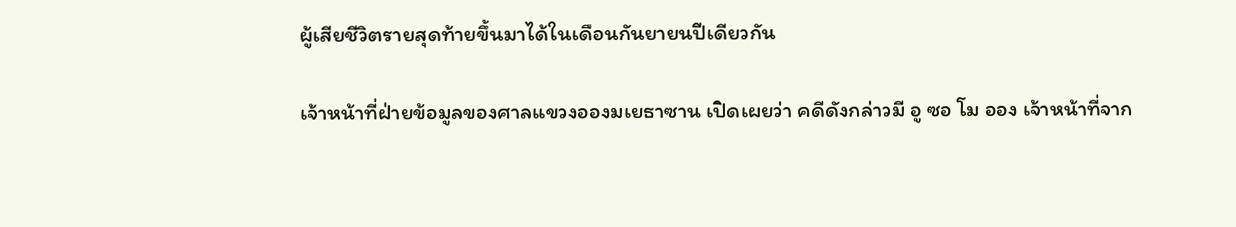ผู้เสียชีวิตรายสุดท้ายขึ้นมาได้ในเดือนกันยายนปีเดียวกัน

เจ้าหน้าที่ฝ่ายข้อมูลของศาลแขวงอองมเยธาซาน เปิดเผยว่า คดีดังกล่าวมี อู ซอ โม ออง เจ้าหน้าที่จาก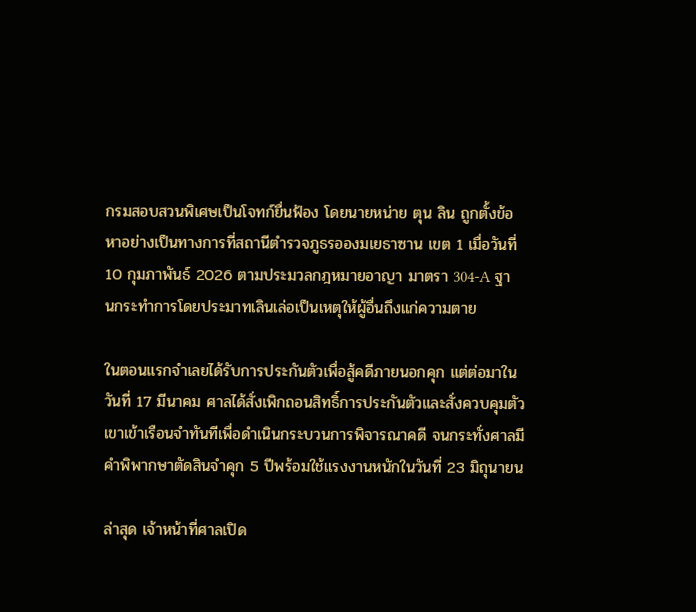กรมสอบสวนพิเศษเป็นโจทก์ยื่นฟ้อง โดยนายหน่าย ตุน ลิน ถูกตั้งข้อหาอย่างเป็นทางการที่สถานีตำรวจภูธรอองมเยธาซาน เขต 1 เมื่อวันที่ 10 กุมภาพันธ์ 2026 ตามประมวลกฎหมายอาญา มาตรา 304-A ฐานกระทำการโดยประมาทเลินเล่อเป็นเหตุให้ผู้อื่นถึงแก่ความตาย

ในตอนแรกจำเลยได้รับการประกันตัวเพื่อสู้คดีภายนอกคุก แต่ต่อมาในวันที่ 17 มีนาคม ศาลได้สั่งเพิกถอนสิทธิ์การประกันตัวและสั่งควบคุมตัวเขาเข้าเรือนจำทันทีเพื่อดำเนินกระบวนการพิจารณาคดี จนกระทั่งศาลมีคำพิพากษาตัดสินจำคุก 5 ปีพร้อมใช้แรงงานหนักในวันที่ 23 มิถุนายน

ล่าสุด เจ้าหน้าที่ศาลเปิด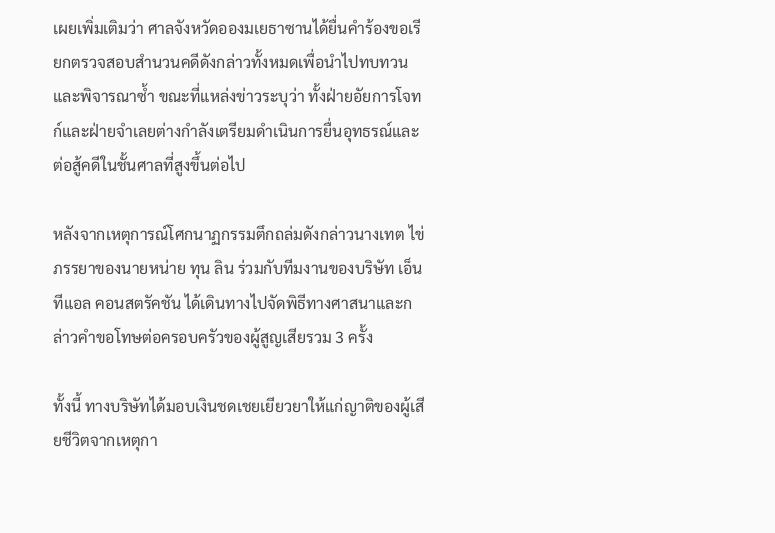เผยเพิ่มเติมว่า ศาลจังหวัดอองมเยธาซานได้ยื่นคำร้องขอเรียกตรวจสอบสำนวนคดีดังกล่าวทั้งหมดเพื่อนำไปทบทวนและพิจารณาซ้ำ ขณะที่แหล่งข่าวระบุว่า ทั้งฝ่ายอัยการโจทก์และฝ่ายจำเลยต่างกำลังเตรียมดำเนินการยื่นอุทธรณ์และต่อสู้คดีในชั้นศาลที่สูงขึ้นต่อไป

หลังจากเหตุการณ์โศกนาฏกรรมตึกถล่มดังกล่าวนางเทต ไข่  ภรรยาของนายหน่าย ทุน ลิน ร่วมกับทีมงานของบริษัท เอ็นทีแอล คอนสตรัคชัน ได้เดินทางไปจัดพิธีทางศาสนาและกล่าวคำขอโทษต่อครอบครัวของผู้สูญเสียรวม 3 ครั้ง

ทั้งนี้ ทางบริษัทได้มอบเงินชดเชยเยียวยาให้แก่ญาติของผู้เสียชีวิตจากเหตุกา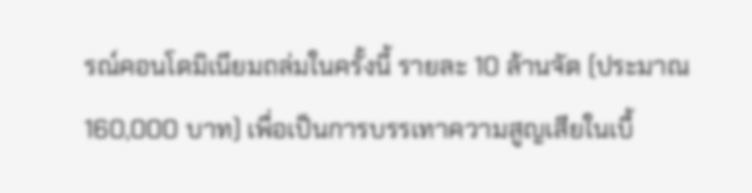รณ์คอนโดมิเนียมถล่มในครั้งนี้ รายละ 10 ล้านจัต (ประมาณ 160,000 บาท) เพื่อเป็นการบรรเทาความสูญเสียในเบื้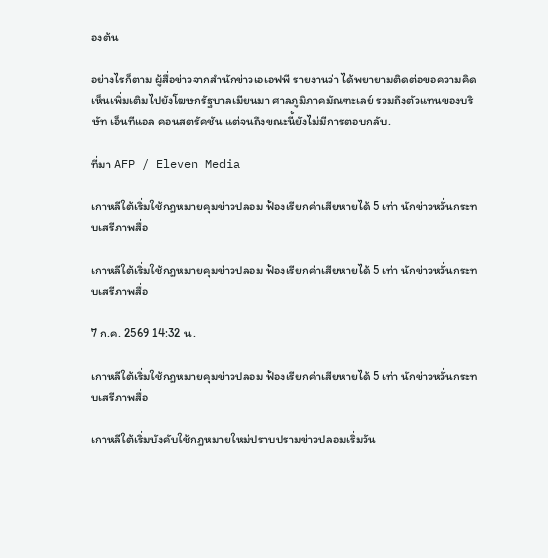องต้น

อย่างไรก็ตาม ผู้สื่อข่าวจากสำนักข่าวเอเอฟพี รายงานว่า ได้พยายามติดต่อขอความคิดเห็นเพิ่มเติมไปยังโฆษกรัฐบาลเมียนมา ศาลภูมิภาคมัณฑะเลย์ รวมถึงตัวแทนของบริษัท เอ็นทีแอล คอนสตรัคชัน แต่จนถึงขณะนี้ยังไม่มีการตอบกลับ.

ที่มา AFP / Eleven Media

เกาหลีใต้เริ่มใช้กฎหมายคุมข่าวปลอม ฟ้องเรียกค่าเสียหายได้ 5 เท่า นักข่าวหวั่นกระทบเสรีภาพสื่อ

เกาหลีใต้เริ่มใช้กฎหมายคุมข่าวปลอม ฟ้องเรียกค่าเสียหายได้ 5 เท่า นักข่าวหวั่นกระทบเสรีภาพสื่อ

7 ก.ค. 2569 14:32 น.

เกาหลีใต้เริ่มใช้กฎหมายคุมข่าวปลอม ฟ้องเรียกค่าเสียหายได้ 5 เท่า นักข่าวหวั่นกระทบเสรีภาพสื่อ

เกาหลีใต้เริ่มบังคับใช้กฎหมายใหม่ปราบปรามข่าวปลอมเริ่มวัน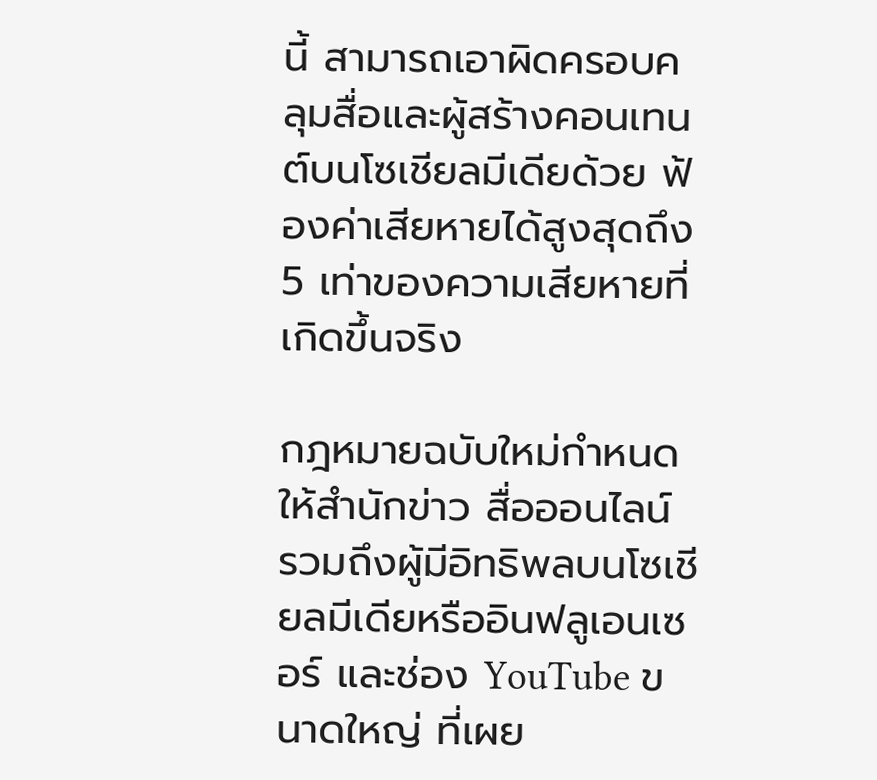นี้ สามารถเอาผิดครอบคลุมสื่อและผู้สร้างคอนเทนต์บนโซเชียลมีเดียด้วย ฟ้องค่าเสียหายได้สูงสุดถึง 5 เท่าของความเสียหายที่เกิดขึ้นจริง

กฎหมายฉบับใหม่กำหนดให้สำนักข่าว สื่อออนไลน์ รวมถึงผู้มีอิทธิพลบนโซเชียลมีเดียหรืออินฟลูเอนเซอร์ และช่อง YouTube ขนาดใหญ่ ที่เผย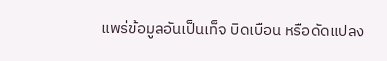แพร่ข้อมูลอันเป็นเท็จ บิดเบือน หรือดัดแปลง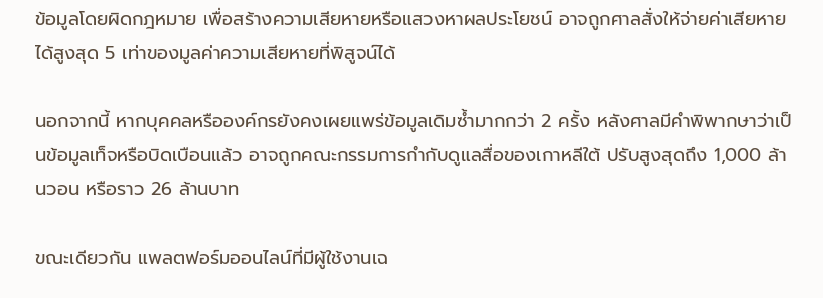ข้อมูลโดยผิดกฎหมาย เพื่อสร้างความเสียหายหรือแสวงหาผลประโยชน์ อาจถูกศาลสั่งให้จ่ายค่าเสียหายได้สูงสุด 5 เท่าของมูลค่าความเสียหายที่พิสูจน์ได้

นอกจากนี้ หากบุคคลหรือองค์กรยังคงเผยแพร่ข้อมูลเดิมซ้ำมากกว่า 2 ครั้ง หลังศาลมีคำพิพากษาว่าเป็นข้อมูลเท็จหรือบิดเบือนแล้ว อาจถูกคณะกรรมการกำกับดูแลสื่อของเกาหลีใต้ ปรับสูงสุดถึง 1,000 ล้านวอน หรือราว 26 ล้านบาท

ขณะเดียวกัน แพลตฟอร์มออนไลน์ที่มีผู้ใช้งานเฉ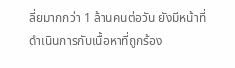ลี่ยมากกว่า 1 ล้านคนต่อวัน ยังมีหน้าที่ดำเนินการกับเนื้อหาที่ถูกร้อง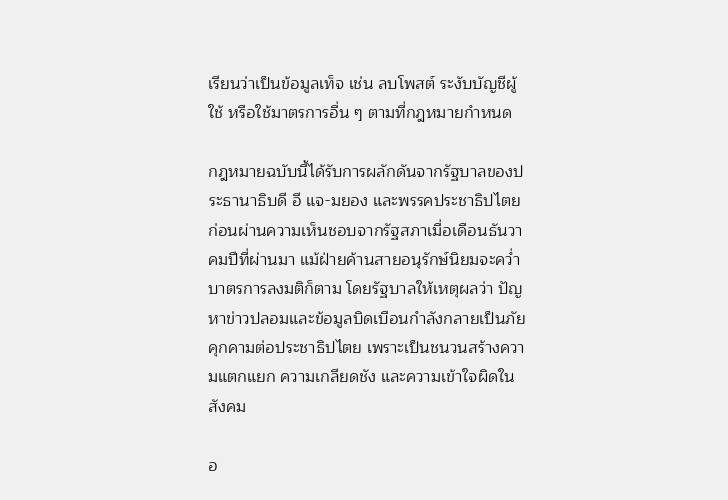เรียนว่าเป็นข้อมูลเท็จ เช่น ลบโพสต์ ระงับบัญชีผู้ใช้ หรือใช้มาตรการอื่น ๆ ตามที่กฎหมายกำหนด

กฎหมายฉบับนี้ได้รับการผลักดันจากรัฐบาลของประธานาธิบดี อี แจ-มยอง และพรรคประชาธิปไตย ก่อนผ่านความเห็นชอบจากรัฐสภาเมื่อเดือนธันวาคมปีที่ผ่านมา แม้ฝ่ายค้านสายอนุรักษ์นิยมจะคว่ำบาตรการลงมติก็ตาม โดยรัฐบาลให้เหตุผลว่า ปัญหาข่าวปลอมและข้อมูลบิดเบือนกำลังกลายเป็นภัยคุกคามต่อประชาธิปไตย เพราะเป็นชนวนสร้างความแตกแยก ความเกลียดชัง และความเข้าใจผิดในสังคม

อ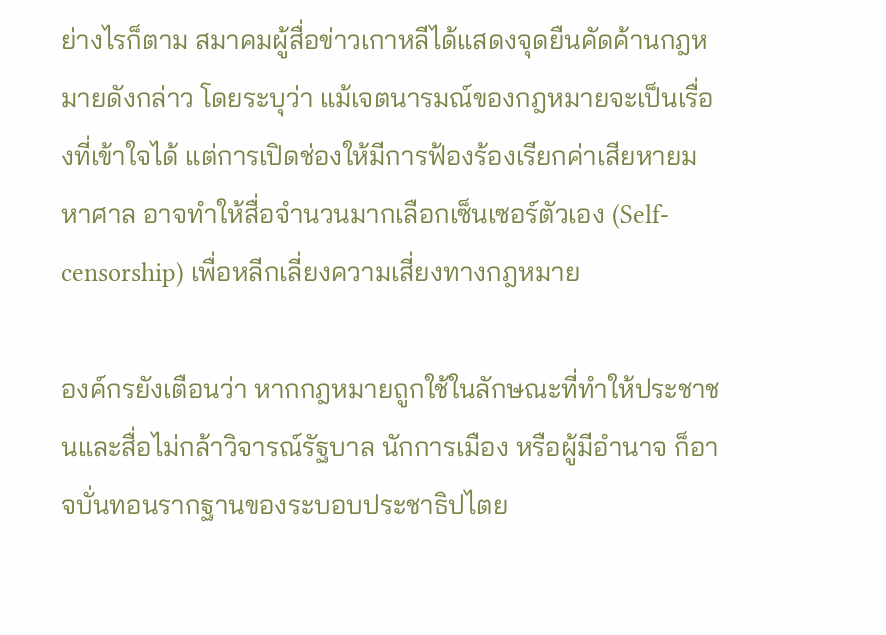ย่างไรก็ตาม สมาคมผู้สื่อข่าวเกาหลีได้แสดงจุดยืนคัดค้านกฎหมายดังกล่าว โดยระบุว่า แม้เจตนารมณ์ของกฎหมายจะเป็นเรื่องที่เข้าใจได้ แต่การเปิดช่องให้มีการฟ้องร้องเรียกค่าเสียหายมหาศาล อาจทำให้สื่อจำนวนมากเลือกเซ็นเซอร์ตัวเอง (Self-censorship) เพื่อหลีกเลี่ยงความเสี่ยงทางกฎหมาย

องค์กรยังเตือนว่า หากกฎหมายถูกใช้ในลักษณะที่ทำให้ประชาชนและสื่อไม่กล้าวิจารณ์รัฐบาล นักการเมือง หรือผู้มีอำนาจ ก็อาจบั่นทอนรากฐานของระบอบประชาธิปไตย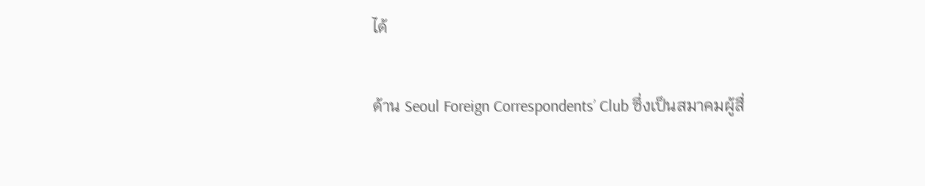ได้

ด้าน Seoul Foreign Correspondents’ Club ซึ่งเป็นสมาคมผู้สื่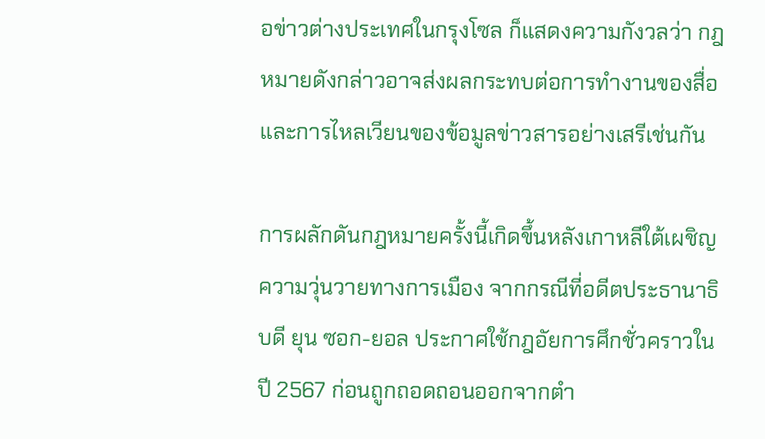อข่าวต่างประเทศในกรุงโซล ก็แสดงความกังวลว่า กฎหมายดังกล่าวอาจส่งผลกระทบต่อการทำงานของสื่อและการไหลเวียนของข้อมูลข่าวสารอย่างเสรีเช่นกัน

การผลักดันกฎหมายครั้งนี้เกิดขึ้นหลังเกาหลีใต้เผชิญความวุ่นวายทางการเมือง จากกรณีที่อดีตประธานาธิบดี ยุน ซอก-ยอล ประกาศใช้กฎอัยการศึกชั่วคราวในปี 2567 ก่อนถูกถอดถอนออกจากตำ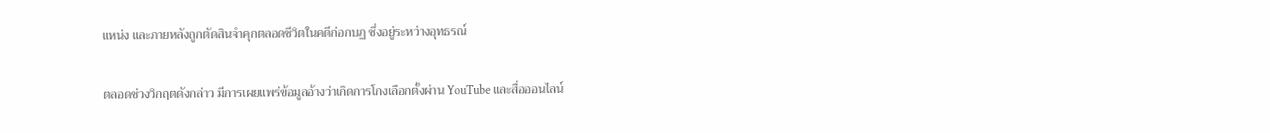แหน่ง และภายหลังถูกตัดสินจำคุกตลอดชีวิตในคดีก่อกบฏ ซึ่งอยู่ระหว่างอุทธรณ์

ตลอดช่วงวิกฤตดังกล่าว มีการเผยแพร่ข้อมูลอ้างว่าเกิดการโกงเลือกตั้งผ่าน YouTube และสื่อออนไลน์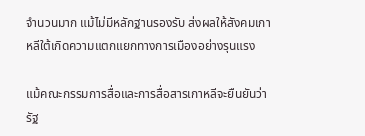จำนวนมาก แม้ไม่มีหลักฐานรองรับ ส่งผลให้สังคมเกาหลีใต้เกิดความแตกแยกทางการเมืองอย่างรุนแรง

แม้คณะกรรมการสื่อและการสื่อสารเกาหลีจะยืนยันว่า รัฐ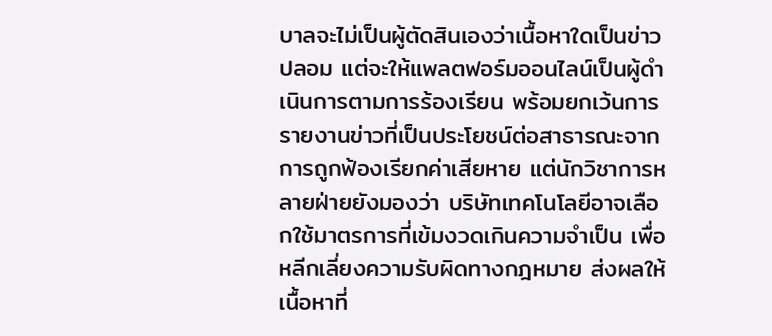บาลจะไม่เป็นผู้ตัดสินเองว่าเนื้อหาใดเป็นข่าวปลอม แต่จะให้แพลตฟอร์มออนไลน์เป็นผู้ดำเนินการตามการร้องเรียน พร้อมยกเว้นการรายงานข่าวที่เป็นประโยชน์ต่อสาธารณะจากการถูกฟ้องเรียกค่าเสียหาย แต่นักวิชาการหลายฝ่ายยังมองว่า บริษัทเทคโนโลยีอาจเลือกใช้มาตรการที่เข้มงวดเกินความจำเป็น เพื่อหลีกเลี่ยงความรับผิดทางกฎหมาย ส่งผลให้เนื้อหาที่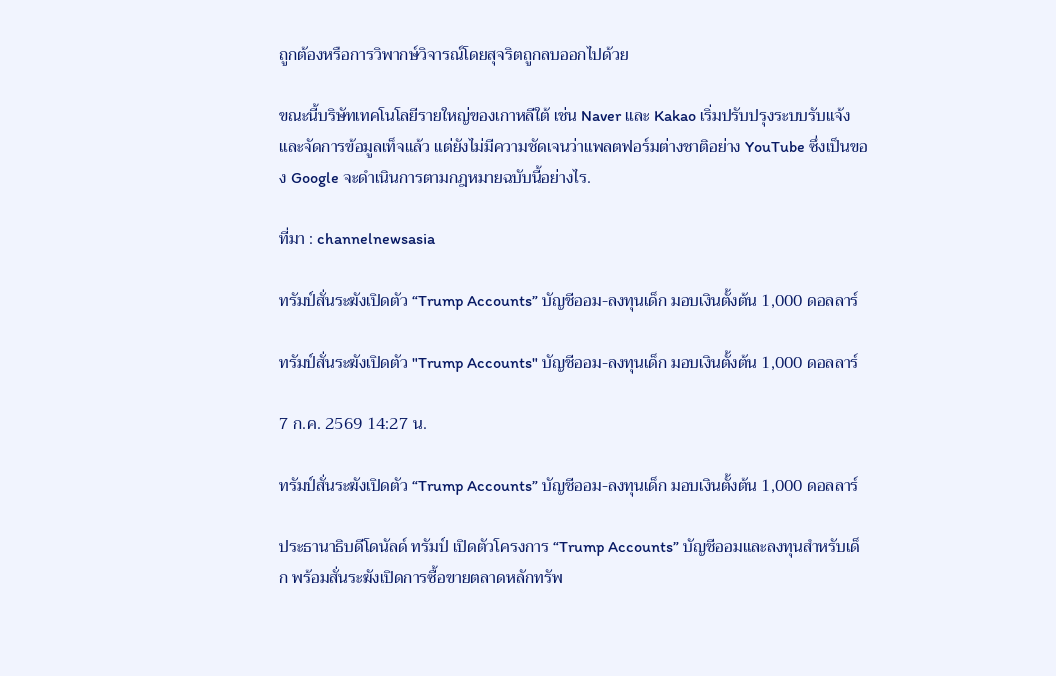ถูกต้องหรือการวิพากษ์วิจารณ์โดยสุจริตถูกลบออกไปด้วย

ขณะนี้บริษัทเทคโนโลยีรายใหญ่ของเกาหลีใต้ เช่น Naver และ Kakao เริ่มปรับปรุงระบบรับแจ้งและจัดการข้อมูลเท็จแล้ว แต่ยังไม่มีความชัดเจนว่าแพลตฟอร์มต่างชาติอย่าง YouTube ซึ่งเป็นของ Google จะดำเนินการตามกฎหมายฉบับนี้อย่างไร.

ที่มา : channelnewsasia

ทรัมป์สั่นระฆังเปิดตัว “Trump Accounts” บัญชีออม-ลงทุนเด็ก มอบเงินตั้งต้น 1,000 ดอลลาร์

ทรัมป์สั่นระฆังเปิดตัว "Trump Accounts" บัญชีออม-ลงทุนเด็ก มอบเงินตั้งต้น 1,000 ดอลลาร์

7 ก.ค. 2569 14:27 น.

ทรัมป์สั่นระฆังเปิดตัว “Trump Accounts” บัญชีออม-ลงทุนเด็ก มอบเงินตั้งต้น 1,000 ดอลลาร์

ประธานาธิบดีโดนัลด์ ทรัมป์ เปิดตัวโครงการ “Trump Accounts” บัญชีออมและลงทุนสำหรับเด็ก พร้อมสั่นระฆังเปิดการซื้อขายตลาดหลักทรัพ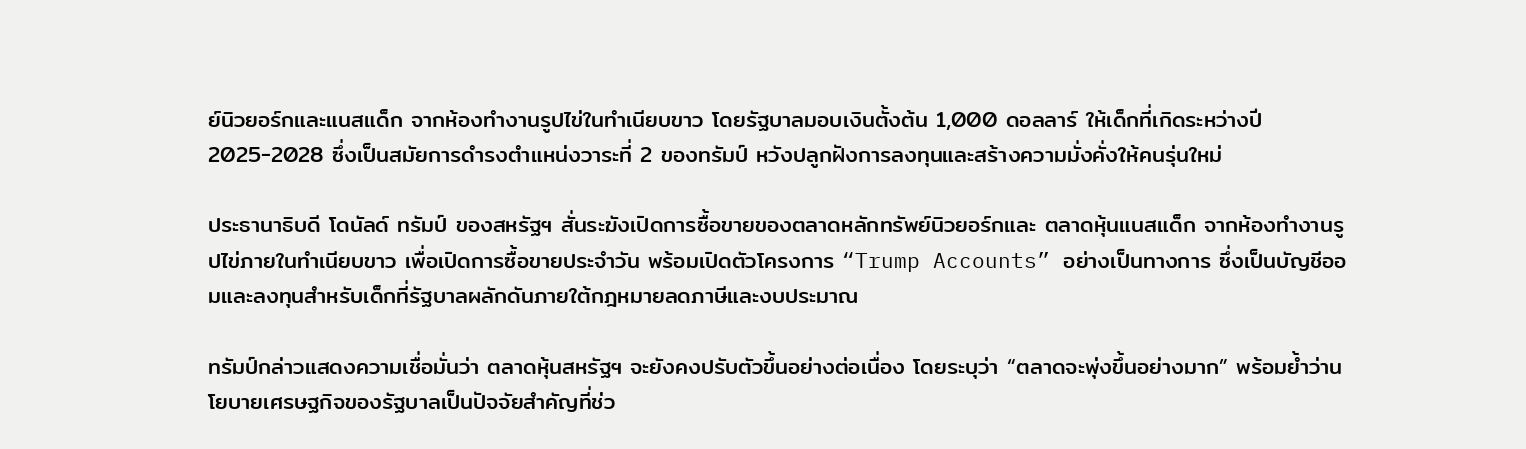ย์นิวยอร์กและแนสแด็ก จากห้องทำงานรูปไข่ในทำเนียบขาว โดยรัฐบาลมอบเงินตั้งต้น 1,000 ดอลลาร์ ให้เด็กที่เกิดระหว่างปี 2025-2028 ซึ่งเป็นสมัยการดำรงตำแหน่งวาระที่ 2 ของทรัมป์ หวังปลูกฝังการลงทุนและสร้างความมั่งคั่งให้คนรุ่นใหม่

ประธานาธิบดี โดนัลด์ ทรัมป์ ของสหรัฐฯ สั่นระฆังเปิดการซื้อขายของตลาดหลักทรัพย์นิวยอร์กและ ตลาดหุ้นแนสแด็ก จากห้องทำงานรูปไข่ภายในทำเนียบขาว เพื่อเปิดการซื้อขายประจำวัน พร้อมเปิดตัวโครงการ “Trump Accounts” อย่างเป็นทางการ ซึ่งเป็นบัญชีออมและลงทุนสำหรับเด็กที่รัฐบาลผลักดันภายใต้กฎหมายลดภาษีและงบประมาณ

ทรัมป์กล่าวแสดงความเชื่อมั่นว่า ตลาดหุ้นสหรัฐฯ จะยังคงปรับตัวขึ้นอย่างต่อเนื่อง โดยระบุว่า “ตลาดจะพุ่งขึ้นอย่างมาก” พร้อมย้ำว่านโยบายเศรษฐกิจของรัฐบาลเป็นปัจจัยสำคัญที่ช่ว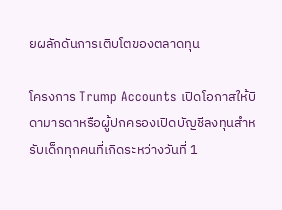ยผลักดันการเติบโตของตลาดทุน

โครงการ Trump Accounts เปิดโอกาสให้บิดามารดาหรือผู้ปกครองเปิดบัญชีลงทุนสำหรับเด็กทุกคนที่เกิดระหว่างวันที่ 1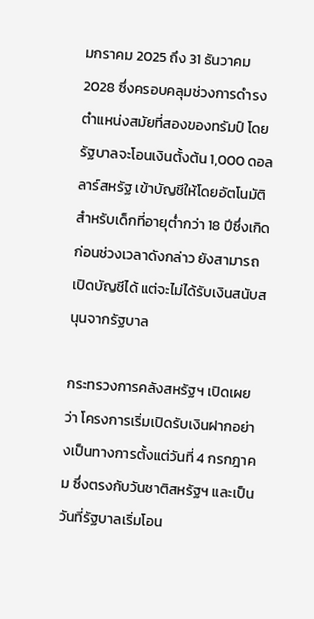มกราคม 2025 ถึง 31 ธันวาคม 2028 ซึ่งครอบคลุมช่วงการดำรงตำแหน่งสมัยที่สองของทรัมป์ โดยรัฐบาลจะโอนเงินตั้งต้น 1,000 ดอลลาร์สหรัฐ เข้าบัญชีให้โดยอัตโนมัติ สำหรับเด็กที่อายุต่ำกว่า 18 ปีซึ่งเกิดก่อนช่วงเวลาดังกล่าว ยังสามารถเปิดบัญชีได้ แต่จะไม่ได้รับเงินสนับสนุนจากรัฐบาล

กระทรวงการคลังสหรัฐฯ เปิดเผยว่า โครงการเริ่มเปิดรับเงินฝากอย่างเป็นทางการตั้งแต่วันที่ 4 กรกฎาคม ซึ่งตรงกับวันชาติสหรัฐฯ และเป็นวันที่รัฐบาลเริ่มโอน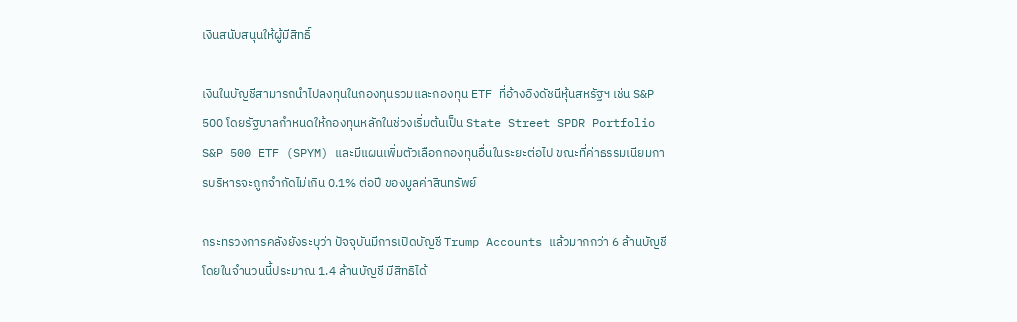เงินสนับสนุนให้ผู้มีสิทธิ์

เงินในบัญชีสามารถนำไปลงทุนในกองทุนรวมและกองทุน ETF ที่อ้างอิงดัชนีหุ้นสหรัฐฯ เช่น S&P 500 โดยรัฐบาลกำหนดให้กองทุนหลักในช่วงเริ่มต้นเป็น State Street SPDR Portfolio S&P 500 ETF (SPYM) และมีแผนเพิ่มตัวเลือกกองทุนอื่นในระยะต่อไป ขณะที่ค่าธรรมเนียมการบริหารจะถูกจำกัดไม่เกิน 0.1% ต่อปี ของมูลค่าสินทรัพย์

กระทรวงการคลังยังระบุว่า ปัจจุบันมีการเปิดบัญชี Trump Accounts แล้วมากกว่า 6 ล้านบัญชี โดยในจำนวนนี้ประมาณ 1.4 ล้านบัญชี มีสิทธิได้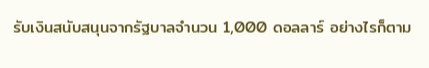รับเงินสนับสนุนจากรัฐบาลจำนวน 1,000 ดอลลาร์ อย่างไรก็ตาม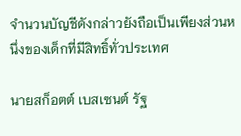จำนวนบัญชีดังกล่าวยังถือเป็นเพียงส่วนหนึ่งของเด็กที่มีสิทธิ์ทั่วประเทศ

นายสก็อตต์ เบสเซนต์ รัฐ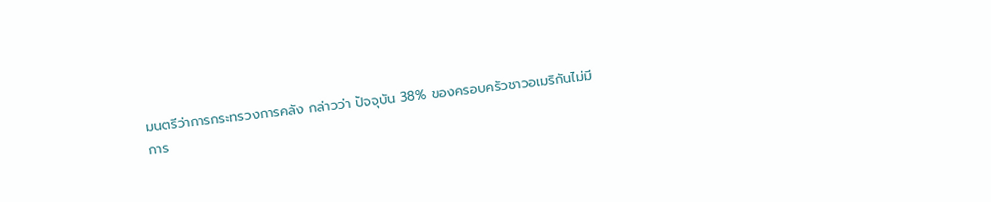มนตรีว่าการกระทรวงการคลัง กล่าวว่า ปัจจุบัน 38% ของครอบครัวชาวอเมริกันไม่มีการ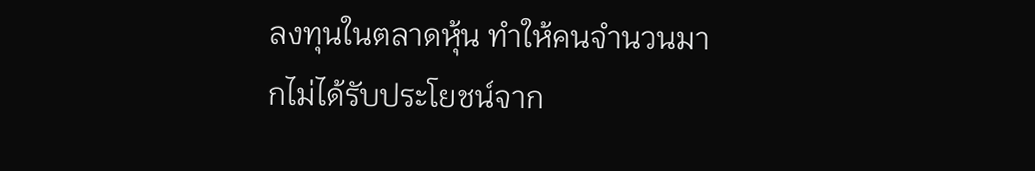ลงทุนในตลาดหุ้น ทำให้คนจำนวนมากไม่ได้รับประโยชน์จาก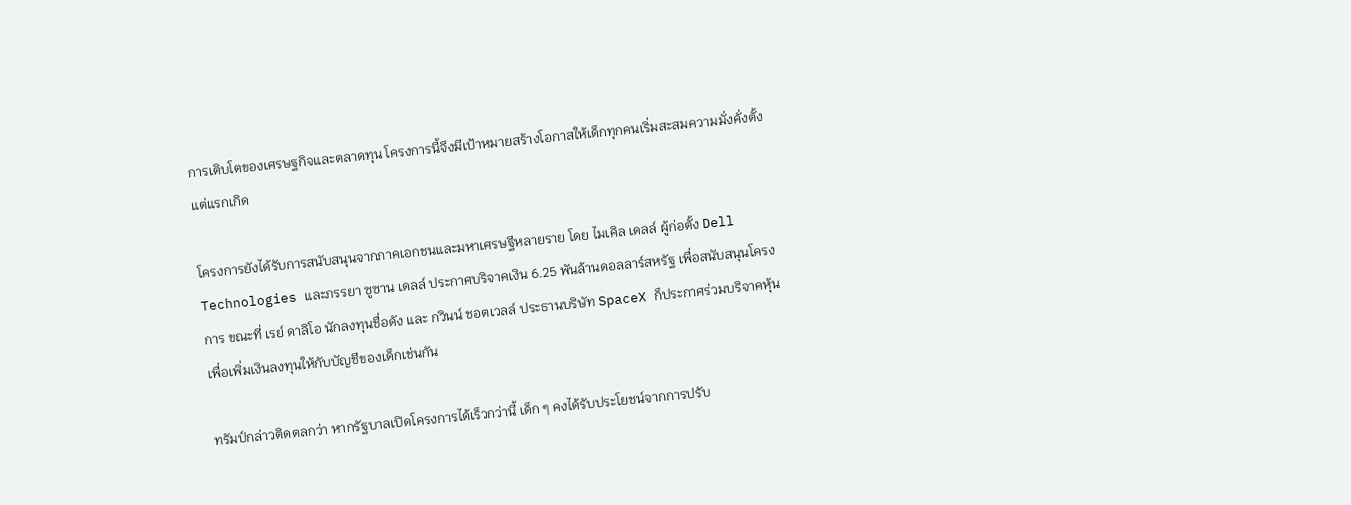การเติบโตของเศรษฐกิจและตลาดทุน โครงการนี้จึงมีเป้าหมายสร้างโอกาสให้เด็กทุกคนเริ่มสะสมความมั่งคั่งตั้งแต่แรกเกิด

โครงการยังได้รับการสนับสนุนจากภาคเอกชนและมหาเศรษฐีหลายราย โดย ไมเคิล เดลล์ ผู้ก่อตั้ง Dell Technologies และภรรยา ซูซาน เดลล์ ประกาศบริจาคเงิน 6.25 พันล้านดอลลาร์สหรัฐ เพื่อสนับสนุนโครงการ ขณะที่ เรย์ ดาลิโอ นักลงทุนชื่อดัง และ กวินน์ ชอตเวลล์ ประธานบริษัท SpaceX ก็ประกาศร่วมบริจาคหุ้นเพื่อเพิ่มเงินลงทุนให้กับบัญชีของเด็กเช่นกัน

ทรัมป์กล่าวติดตลกว่า หากรัฐบาลเปิดโครงการได้เร็วกว่านี้ เด็ก ๆ คงได้รับประโยชน์จากการปรับ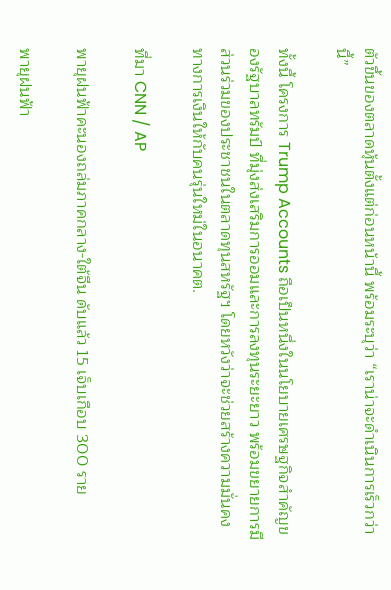ตัวขึ้นของตลาดหุ้นตั้งแต่ก่อนหน้านี้ พร้อมระบุว่า “เราน่าจะดำเนินการเร็วกว่านี้”

ทั้งนี้ โครงการ Trump Accounts ถือเป็นหนึ่งในนโยบายเศรษฐกิจสำคัญของรัฐบาลทรัมป์ ที่มุ่งส่งเสริมการออมและการลงทุนระยะยาว พร้อมขยายการมีส่วนร่วมของประชาชนในตลาดทุนสหรัฐฯ โดยหวังว่าจะช่วยสร้างความมั่นคงทางการเงินให้กับคนรุ่นใหม่ในอนาคต.

ที่มา CNN / AP

พายุฝนฟ้าคะนองถล่มภาคกลาง-ใต้จีน ดับแล้ว 15 เจ็บเกือบ 300 ราย

พายุฝนฟ้า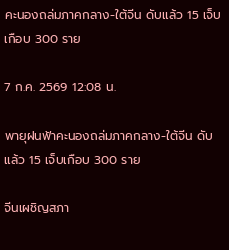คะนองถล่มภาคกลาง-ใต้จีน ดับแล้ว 15 เจ็บเกือบ 300 ราย

7 ก.ค. 2569 12:08 น.

พายุฝนฟ้าคะนองถล่มภาคกลาง-ใต้จีน ดับแล้ว 15 เจ็บเกือบ 300 ราย

จีนเผชิญสภา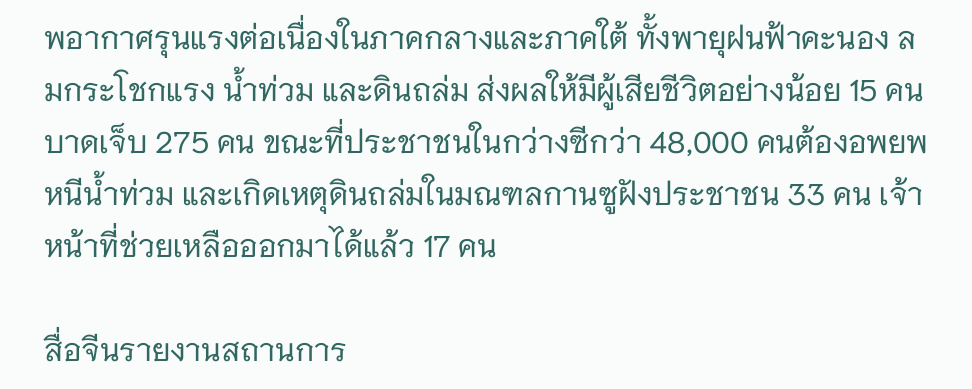พอากาศรุนแรงต่อเนื่องในภาคกลางและภาคใต้ ทั้งพายุฝนฟ้าคะนอง ลมกระโชกแรง น้ำท่วม และดินถล่ม ส่งผลให้มีผู้เสียชีวิตอย่างน้อย 15 คน บาดเจ็บ 275 คน ขณะที่ประชาชนในกว่างซีกว่า 48,000 คนต้องอพยพหนีน้ำท่วม และเกิดเหตุดินถล่มในมณฑลกานซูฝังประชาชน 33 คน เจ้าหน้าที่ช่วยเหลือออกมาได้แล้ว 17 คน

สื่อจีนรายงานสถานการ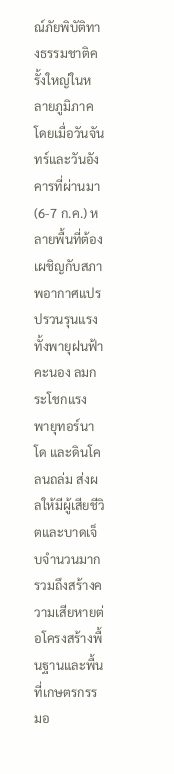ณ์ภัยพิบัติทางธรรมชาติครั้งใหญ่ในหลายภูมิภาคโดยเมื่อวันจันทร์และวันอังคารที่ผ่านมา (6-7 ก.ค.) หลายพื้นที่ต้องเผชิญกับสภาพอากาศแปรปรวนรุนแรง ทั้งพายุฝนฟ้าคะนอง ลมกระโชกแรง พายุทอร์นาโด และดินโคลนถล่ม ส่งผลให้มีผู้เสียชีวิตและบาดเจ็บจำนวนมาก รวมถึงสร้างความเสียหายต่อโครงสร้างพื้นฐานและพื้นที่เกษตรกรรมอ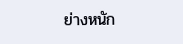ย่างหนัก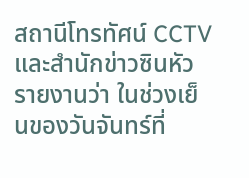สถานีโทรทัศน์ CCTV  และสำนักข่าวซินหัวรายงานว่า ในช่วงเย็นของวันจันทร์ที่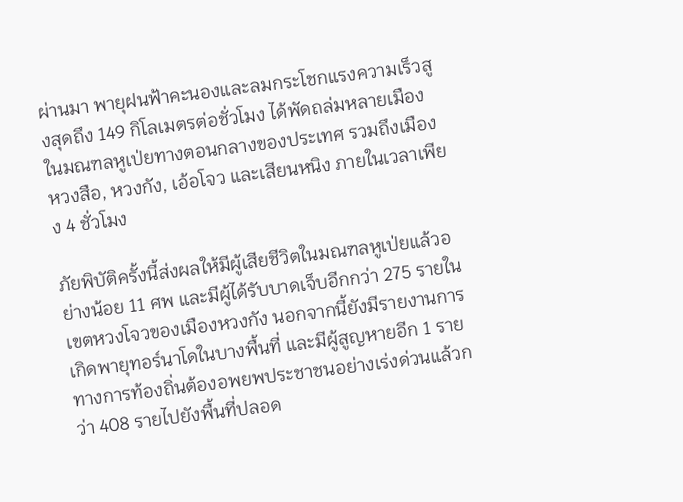ผ่านมา พายุฝนฟ้าคะนองและลมกระโชกแรงความเร็วสูงสุดถึง 149 กิโลเมตรต่อชั่วโมง ได้พัดถล่มหลายเมืองในมณฑลหูเป่ยทางตอนกลางของประเทศ รวมถึงเมืองหวงสือ, หวงกัง, เอ้อโจว และเสียนหนิง ภายในเวลาเพียง 4 ชั่วโมง

ภัยพิบัติครั้งนี้ส่งผลให้มีผู้เสียชีวิตในมณฑลหูเป่ยแล้วอย่างน้อย 11 ศพ และมีผู้ได้รับบาดเจ็บอีกกว่า 275 รายในเขตหวงโจวของเมืองหวงกัง นอกจากนี้ยังมีรายงานการเกิดพายุทอร์นาโดในบางพื้นที่ และมีผู้สูญหายอีก 1 ราย ทางการท้องถิ่นต้องอพยพประชาชนอย่างเร่งด่วนแล้วกว่า 408 รายไปยังพื้นที่ปลอด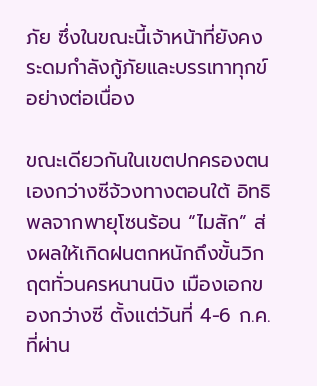ภัย ซึ่งในขณะนี้เจ้าหน้าที่ยังคงระดมกำลังกู้ภัยและบรรเทาทุกข์อย่างต่อเนื่อง

ขณะเดียวกันในเขตปกครองตนเองกว่างซีจ้วงทางตอนใต้ อิทธิพลจากพายุโซนร้อน “ไมสัก” ส่งผลให้เกิดฝนตกหนักถึงขั้นวิกฤตทั่วนครหนานนิง เมืองเอกของกว่างซี ตั้งแต่วันที่ 4-6 ก.ค. ที่ผ่าน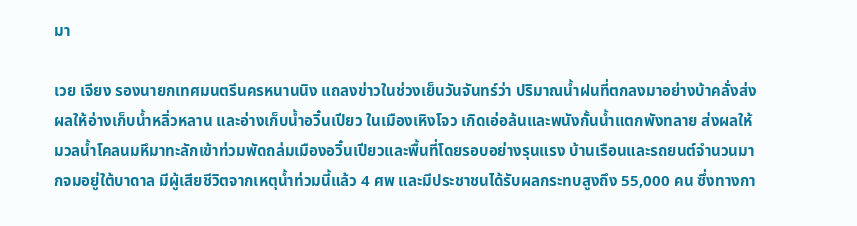มา

เวย เจียง รองนายกเทศมนตรีนครหนานนิง แถลงข่าวในช่วงเย็นวันจันทร์ว่า ปริมาณน้ำฝนที่ตกลงมาอย่างบ้าคลั่งส่งผลให้อ่างเก็บน้ำหลิ่วหลาน และอ่างเก็บน้ำอวิ๋นเปียว ในเมืองเหิงโจว เกิดเอ่อล้นและพนังกั้นน้ำแตกพังทลาย ส่งผลให้มวลน้ำโคลนมหึมาทะลักเข้าท่วมพัดถล่มเมืองอวิ๋นเปียวและพื้นที่โดยรอบอย่างรุนแรง บ้านเรือนและรถยนต์จำนวนมากจมอยู่ใต้บาดาล มีผู้เสียชีวิตจากเหตุน้ำท่วมนี้แล้ว 4 ศพ และมีประชาชนได้รับผลกระทบสูงถึง 55,000 คน ซึ่งทางกา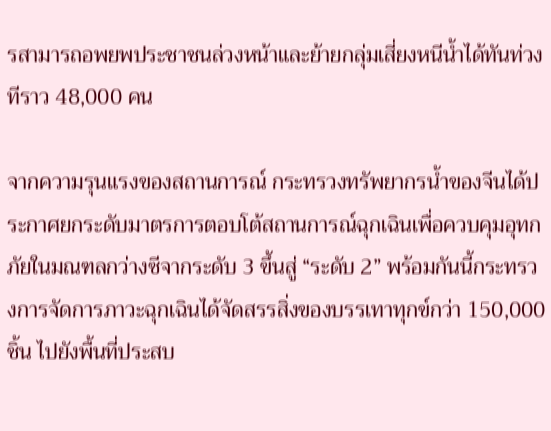รสามารถอพยพประชาชนล่วงหน้าและย้ายกลุ่มเสี่ยงหนีน้ำได้ทันท่วงทีราว 48,000 คน

จากความรุนแรงของสถานการณ์ กระทรวงทรัพยากรน้ำของจีนได้ประกาศยกระดับมาตรการตอบโต้สถานการณ์ฉุกเฉินเพื่อควบคุมอุทกภัยในมณฑลกว่างซีจากระดับ 3 ขึ้นสู่ “ระดับ 2” พร้อมกันนี้กระทรวงการจัดการภาวะฉุกเฉินได้จัดสรรสิ่งของบรรเทาทุกข์กว่า 150,000 ชิ้น ไปยังพื้นที่ประสบ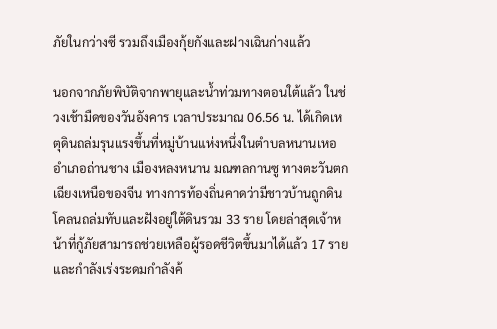ภัยในกว่างซี รวมถึงเมืองกุ้ยกังและฝางเฉินก่างแล้ว

นอกจากภัยพิบัติจากพายุและน้ำท่วมทางตอนใต้แล้ว ในช่วงเช้ามืดของวันอังคาร เวลาประมาณ 06.56 น. ได้เกิดเหตุดินถล่มรุนแรงขึ้นที่หมู่บ้านแห่งหนึ่งในตำบลหนานเหอ อำเภอถ่านชาง เมืองหลงหนาน มณฑลกานซู ทางตะวันตกเฉียงเหนือของจีน ทางการท้องถิ่นคาดว่ามีชาวบ้านถูกดินโคลนถล่มทับและฝังอยู่ใต้ดินรวม 33 ราย โดยล่าสุดเจ้าหน้าที่กู้ภัยสามารถช่วยเหลือผู้รอดชีวิตขึ้นมาได้แล้ว 17 ราย และกำลังเร่งระดมกำลังค้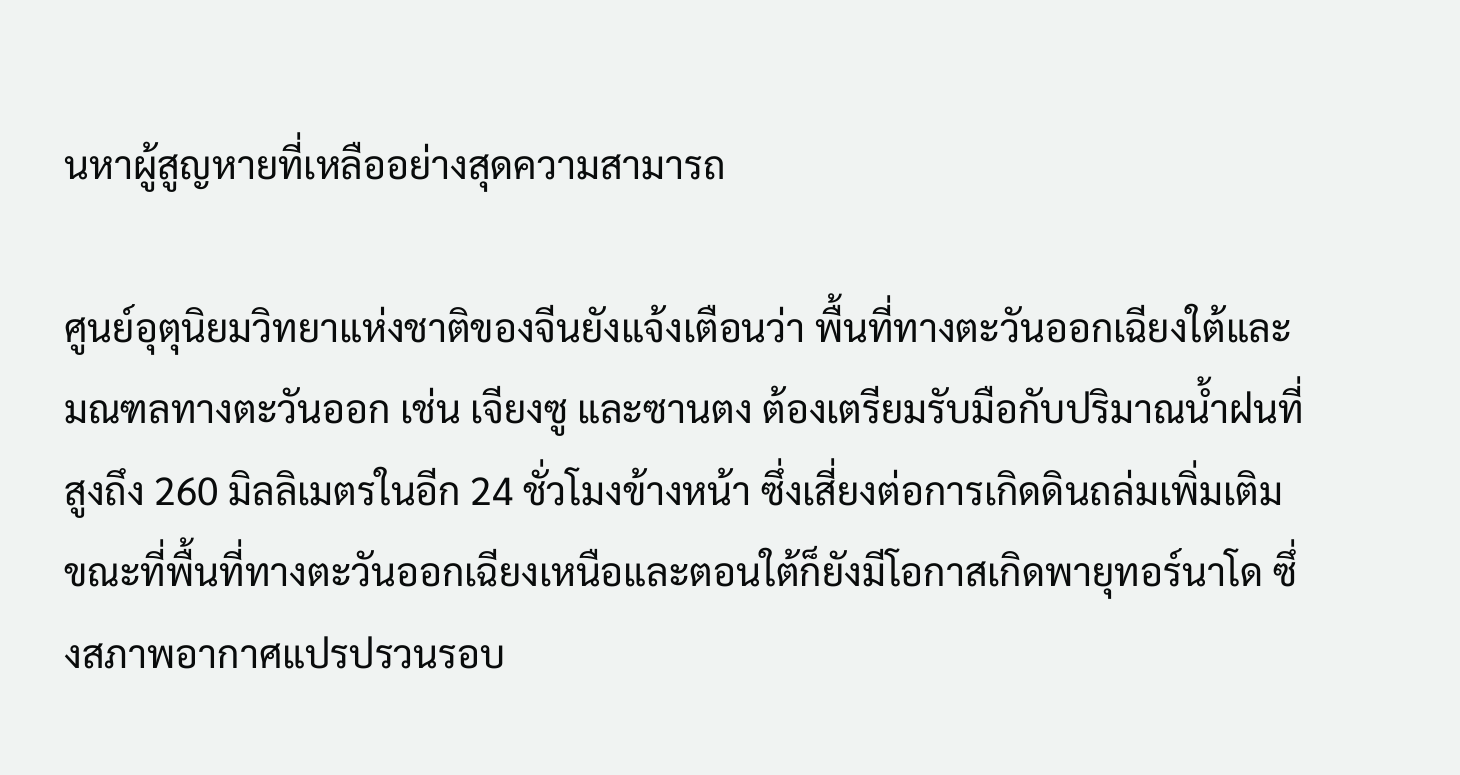นหาผู้สูญหายที่เหลืออย่างสุดความสามารถ

ศูนย์อุตุนิยมวิทยาแห่งชาติของจีนยังแจ้งเตือนว่า พื้นที่ทางตะวันออกเฉียงใต้และมณฑลทางตะวันออก เช่น เจียงซู และซานตง ต้องเตรียมรับมือกับปริมาณน้ำฝนที่สูงถึง 260 มิลลิเมตรในอีก 24 ชั่วโมงข้างหน้า ซึ่งเสี่ยงต่อการเกิดดินถล่มเพิ่มเติม ขณะที่พื้นที่ทางตะวันออกเฉียงเหนือและตอนใต้ก็ยังมีโอกาสเกิดพายุทอร์นาโด ซึ่งสภาพอากาศแปรปรวนรอบ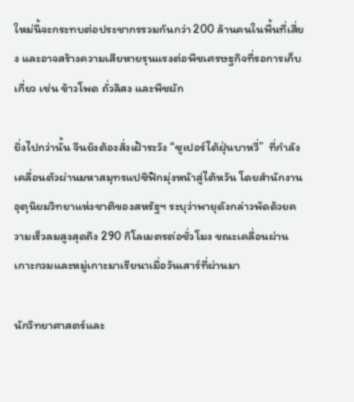ใหม่นี้จะกระทบต่อประชากรรวมกันกว่า 200 ล้านคนในพื้นที่เสี่ยง และอาจสร้างความเสียหายรุนแรงต่อพืชเศรษฐกิจที่รอการเก็บเกี่ยว เช่น ข้าวโพด ถั่วลิสง และพืชผัก

ยิ่งไปกว่านั้น จีนยังต้องสั่งเฝ้าระวัง “ซูเปอร์ไต้ฝุ่นบาหวี่”  ที่กำลังเคลื่อนตัวผ่านมหาสมุทรแปซิฟิกมุ่งหน้าสู่ไต้หวัน โดยสำนักงานอุตุนิยมวิทยาแห่งชาติของสหรัฐฯ ระบุว่าพายุดังกล่าวพัดด้วยความเร็วลมสูงสุดถึง 290 กิโลเมตรต่อชั่วโมง ขณะเคลื่อนผ่านเกาะกวมและหมู่เกาะมาเรียนาเมื่อวันเสาร์ที่ผ่านมา

นักวิทยาศาสตร์และ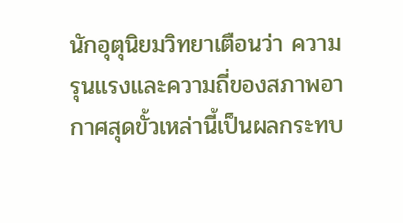นักอุตุนิยมวิทยาเตือนว่า ความรุนแรงและความถี่ของสภาพอากาศสุดขั้วเหล่านี้เป็นผลกระทบ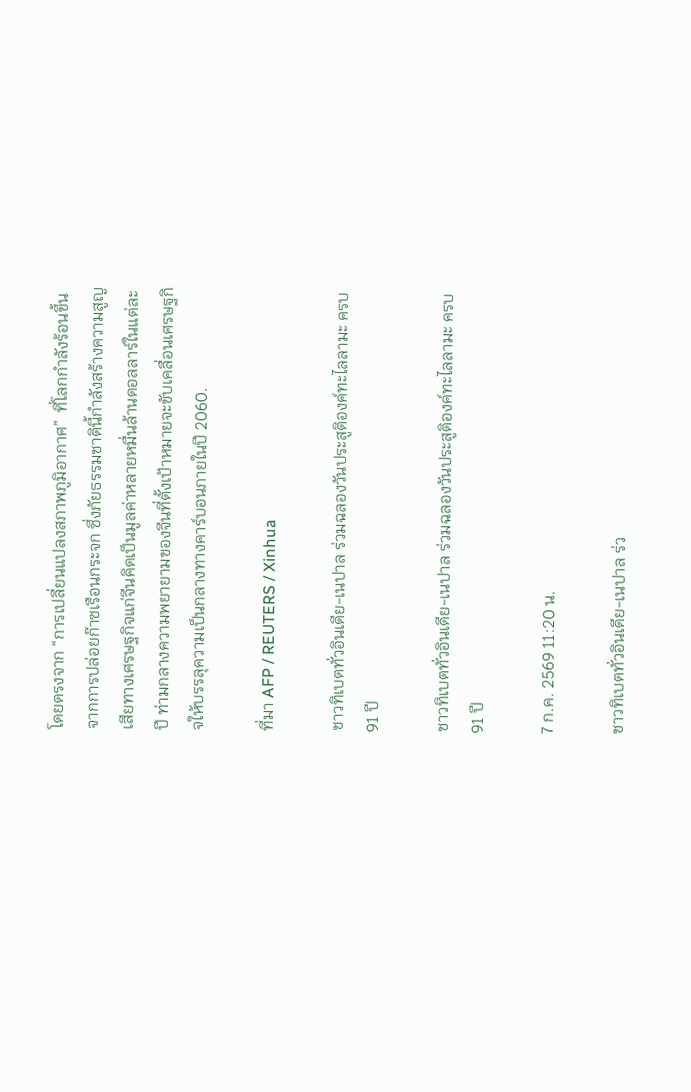โดยตรงจาก “การเปลี่ยนแปลงสภาพภูมิอากาศ”  ที่โลกกำลังร้อนขึ้นจากการปล่อยก๊าซเรือนกระจก ซึ่งภัยธรรมชาตินี้กำลังสร้างความสูญเสียทางเศรษฐกิจแก่จีนคิดเป็นมูลค่าหลายหมื่นล้านดอลลาร์ในแต่ละปี ท่ามกลางความพยายามของจีนที่ตั้งเป้าหมายจะขับเคลื่อนเศรษฐกิจให้บรรลุความเป็นกลางทางคาร์บอนภายในปี 2060.

ที่มา AFP / REUTERS / Xinhua

ชาวทิเบตทั่วอินเดีย-เนปาล ร่วมฉลองวันประสูติองค์ทะไลลามะ ครบ 91 ปี

ชาวทิเบตทั่วอินเดีย-เนปาล ร่วมฉลองวันประสูติองค์ทะไลลามะ ครบ 91 ปี

7 ก.ค. 2569 11:20 น.

ชาวทิเบตทั่วอินเดีย-เนปาล ร่ว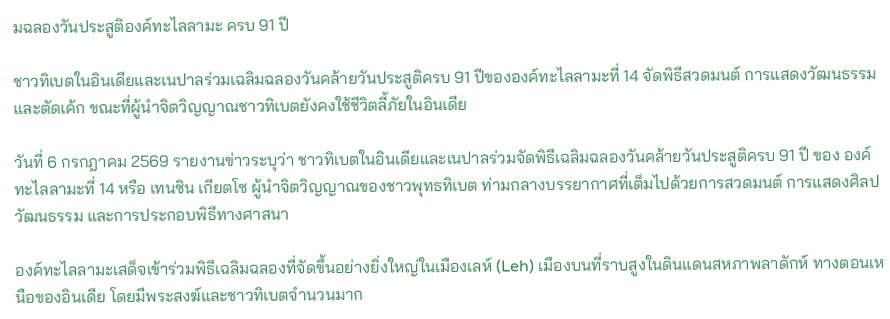มฉลองวันประสูติองค์ทะไลลามะ ครบ 91 ปี

ชาวทิเบตในอินเดียและเนปาลร่วมเฉลิมฉลองวันคล้ายวันประสูติครบ 91 ปีขององค์ทะไลลามะที่ 14 จัดพิธีสวดมนต์ การแสดงวัฒนธรรม และตัดเค้ก ขณะที่ผู้นำจิตวิญญาณชาวทิเบตยังคงใช้ชีวิตลี้ภัยในอินเดีย

วันที่ 6 กรกฎาคม 2569 รายงานข่าวระบุว่า ชาวทิเบตในอินเดียและเนปาลร่วมจัดพิธีเฉลิมฉลองวันคล้ายวันประสูติครบ 91 ปี ของ องค์ทะไลลามะที่ 14 หรือ เทนซิน เกียตโซ ผู้นำจิตวิญญาณของชาวพุทธทิเบต ท่ามกลางบรรยากาศที่เต็มไปด้วยการสวดมนต์ การแสดงศิลปวัฒนธรรม และการประกอบพิธีทางศาสนา

องค์ทะไลลามะเสด็จเข้าร่วมพิธีเฉลิมฉลองที่จัดขึ้นอย่างยิ่งใหญ่ในเมืองเลห์ (Leh) เมืองบนที่ราบสูงในดินแดนสหภาพลาดักห์ ทางตอนเหนือของอินเดีย โดยมีพระสงฆ์และชาวทิเบตจำนวนมาก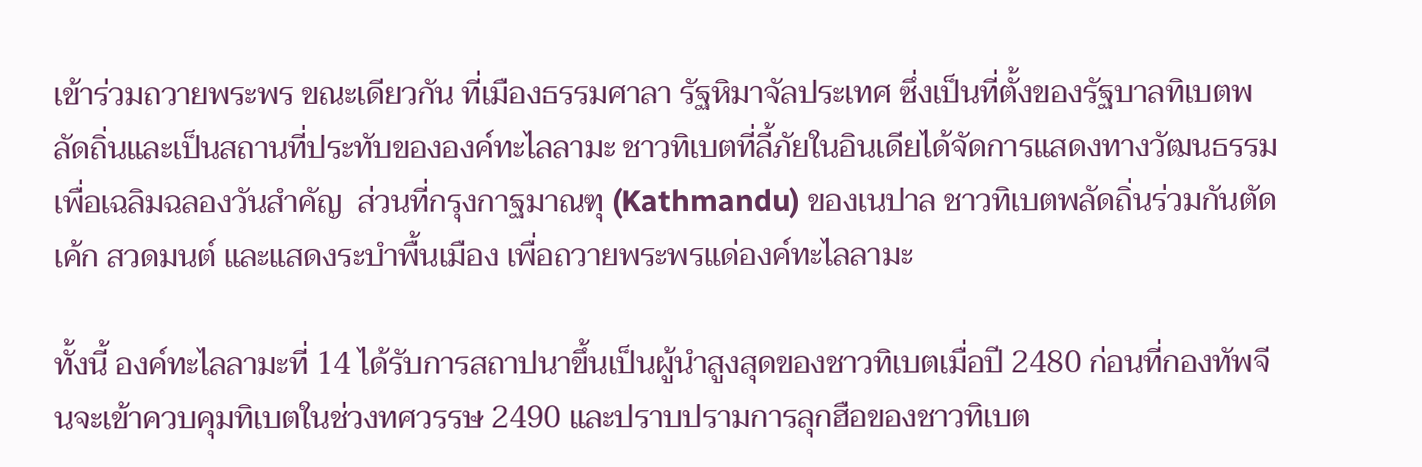เข้าร่วมถวายพระพร ขณะเดียวกัน ที่เมืองธรรมศาลา รัฐหิมาจัลประเทศ ซึ่งเป็นที่ตั้งของรัฐบาลทิเบตพลัดถิ่นและเป็นสถานที่ประทับขององค์ทะไลลามะ ชาวทิเบตที่ลี้ภัยในอินเดียได้จัดการแสดงทางวัฒนธรรม เพื่อเฉลิมฉลองวันสำคัญ  ส่วนที่กรุงกาฐมาณฑุ (Kathmandu) ของเนปาล ชาวทิเบตพลัดถิ่นร่วมกันตัดเค้ก สวดมนต์ และแสดงระบำพื้นเมือง เพื่อถวายพระพรแด่องค์ทะไลลามะ

ทั้งนี้ องค์ทะไลลามะที่ 14 ได้รับการสถาปนาขึ้นเป็นผู้นำสูงสุดของชาวทิเบตเมื่อปี 2480 ก่อนที่กองทัพจีนจะเข้าควบคุมทิเบตในช่วงทศวรรษ 2490 และปราบปรามการลุกฮือของชาวทิเบต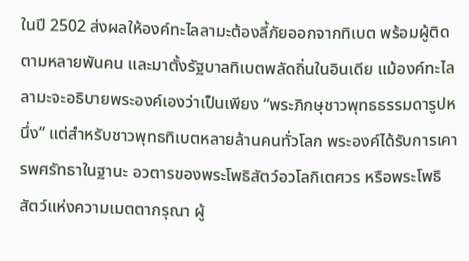ในปี 2502 ส่งผลให้องค์ทะไลลามะต้องลี้ภัยออกจากทิเบต พร้อมผู้ติดตามหลายพันคน และมาตั้งรัฐบาลทิเบตพลัดถิ่นในอินเดีย แม้องค์ทะไลลามะจะอธิบายพระองค์เองว่าเป็นเพียง “พระภิกษุชาวพุทธธรรมดารูปหนึ่ง” แต่สำหรับชาวพุทธทิเบตหลายล้านคนทั่วโลก พระองค์ได้รับการเคารพศรัทธาในฐานะ อวตารของพระโพธิสัตว์อวโลกิเตศวร หรือพระโพธิสัตว์แห่งความเมตตากรุณา ผู้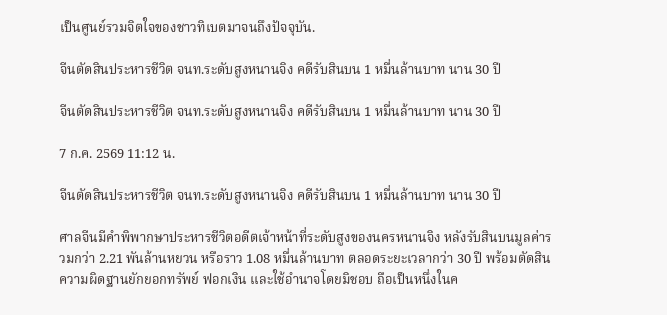เป็นศูนย์รวมจิตใจของชาวทิเบตมาจนถึงปัจจุบัน.

จีนตัดสินประหารชีวิต จนท.ระดับสูงหนานจิง คดีรับสินบน 1 หมื่นล้านบาท นาน 30 ปี

จีนตัดสินประหารชีวิต จนท.ระดับสูงหนานจิง คดีรับสินบน 1 หมื่นล้านบาท นาน 30 ปี

7 ก.ค. 2569 11:12 น.

จีนตัดสินประหารชีวิต จนท.ระดับสูงหนานจิง คดีรับสินบน 1 หมื่นล้านบาท นาน 30 ปี

ศาลจีนมีคำพิพากษาประหารชีวิตอดีตเจ้าหน้าที่ระดับสูงของนครหนานจิง หลังรับสินบนมูลค่ารวมกว่า 2.21 พันล้านหยวน หรือราว 1.08 หมื่นล้านบาท ตลอดระยะเวลากว่า 30 ปี พร้อมตัดสินความผิดฐานยักยอกทรัพย์ ฟอกเงิน และใช้อำนาจโดยมิชอบ ถือเป็นหนึ่งในค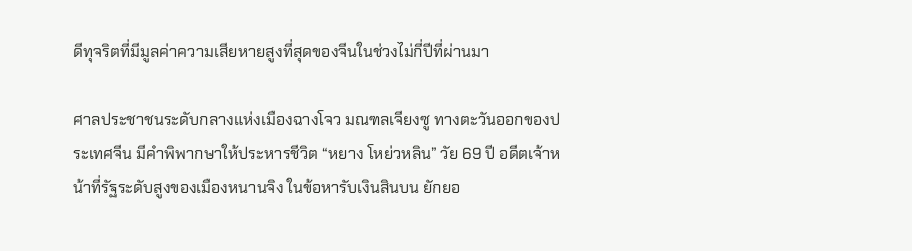ดีทุจริตที่มีมูลค่าความเสียหายสูงที่สุดของจีนในช่วงไม่กี่ปีที่ผ่านมา

ศาลประชาชนระดับกลางแห่งเมืองฉางโจว มณฑลเจียงซู ทางตะวันออกของประเทศจีน มีคำพิพากษาให้ประหารชีวิต “หยาง โหย่วหลิน” วัย 69 ปี อดีตเจ้าหน้าที่รัฐระดับสูงของเมืองหนานจิง ในข้อหารับเงินสินบน ยักยอ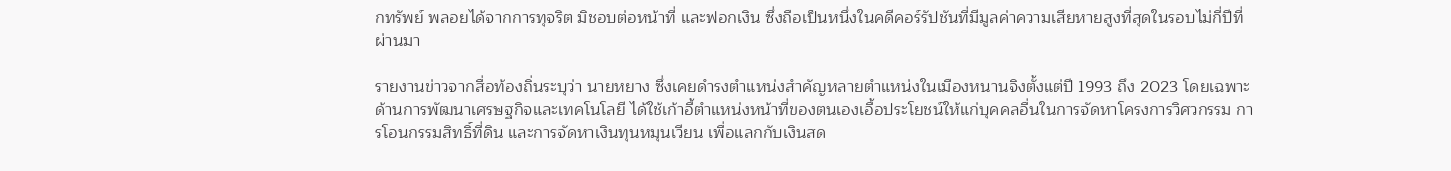กทรัพย์ พลอยได้จากการทุจริต มิชอบต่อหน้าที่ และฟอกเงิน ซึ่งถือเป็นหนึ่งในคดีคอร์รัปชันที่มีมูลค่าความเสียหายสูงที่สุดในรอบไม่กี่ปีที่ผ่านมา

รายงานข่าวจากสื่อท้องถิ่นระบุว่า นายหยาง ซึ่งเคยดำรงตำแหน่งสำคัญหลายตำแหน่งในเมืองหนานจิงตั้งแต่ปี 1993 ถึง 2023 โดยเฉพาะด้านการพัฒนาเศรษฐกิจและเทคโนโลยี ได้ใช้เก้าอี้ตำแหน่งหน้าที่ของตนเองเอื้อประโยชน์ให้แก่บุคคลอื่นในการจัดหาโครงการวิศวกรรม การโอนกรรมสิทธิ์ที่ดิน และการจัดหาเงินทุนหมุนเวียน เพื่อแลกกับเงินสด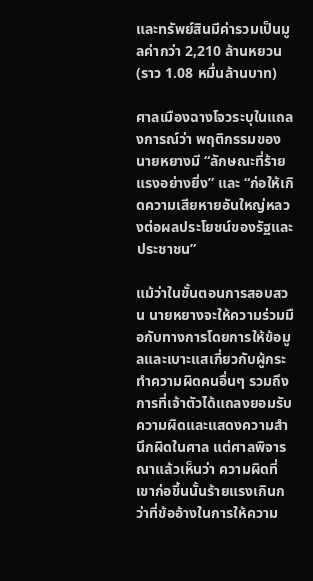และทรัพย์สินมีค่ารวมเป็นมูลค่ากว่า 2,210 ล้านหยวน (ราว 1.08 หมื่นล้านบาท)

ศาลเมืองฉางโจวระบุในแถลงการณ์ว่า พฤติกรรมของนายหยางมี “ลักษณะที่ร้ายแรงอย่างยิ่ง” และ “ก่อให้เกิดความเสียหายอันใหญ่หลวงต่อผลประโยชน์ของรัฐและประชาชน”

แม้ว่าในขั้นตอนการสอบสวน นายหยางจะให้ความร่วมมือกับทางการโดยการให้ข้อมูลและเบาะแสเกี่ยวกับผู้กระทำความผิดคนอื่นๆ รวมถึงการที่เจ้าตัวได้แถลงยอมรับความผิดและแสดงความสำนึกผิดในศาล แต่ศาลพิจารณาแล้วเห็นว่า ความผิดที่เขาก่อขึ้นนั้นร้ายแรงเกินกว่าที่ข้ออ้างในการให้ความ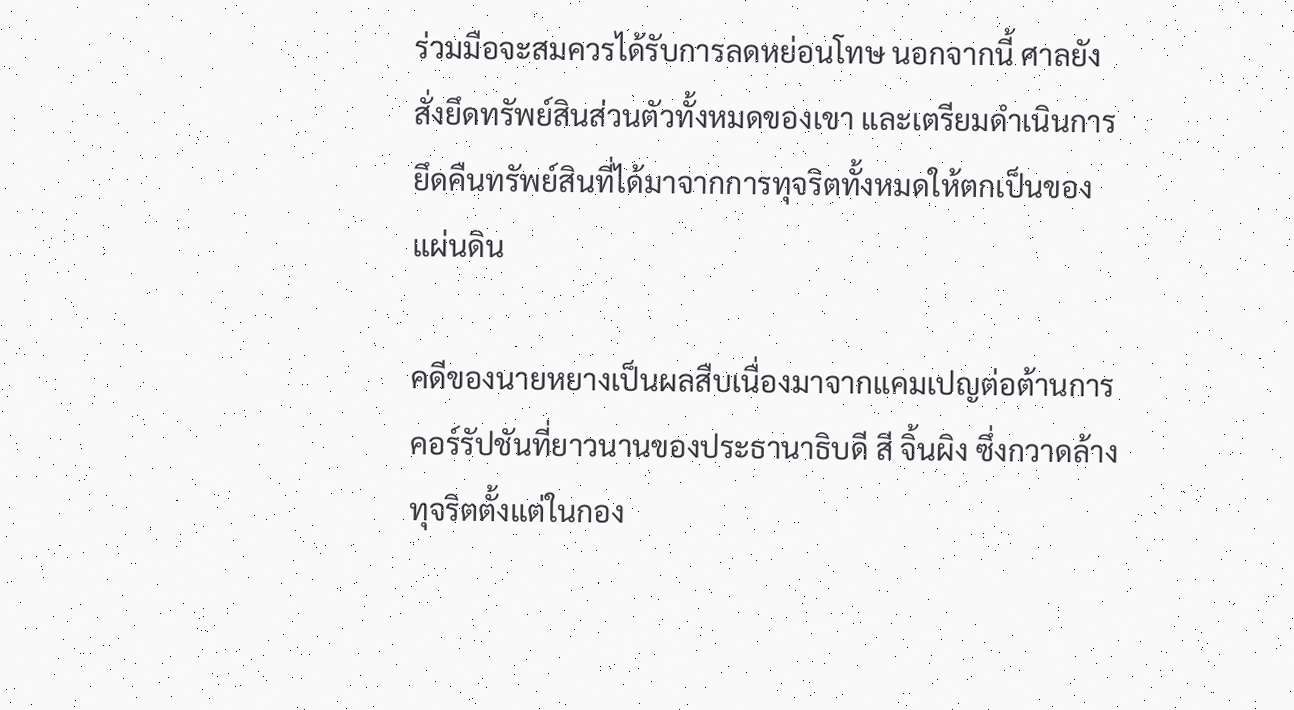ร่วมมือจะสมควรได้รับการลดหย่อนโทษ นอกจากนี้ ศาลยังสั่งยึดทรัพย์สินส่วนตัวทั้งหมดของเขา และเตรียมดำเนินการยึดคืนทรัพย์สินที่ได้มาจากการทุจริตทั้งหมดให้ตกเป็นของแผ่นดิน

คดีของนายหยางเป็นผลสืบเนื่องมาจากแคมเปญต่อต้านการคอร์รัปชันที่ยาวนานของประธานาธิบดี สี จิ้นผิง ซึ่งกวาดล้างทุจริตตั้งแต่ในกอง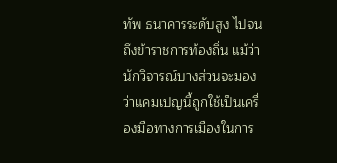ทัพ ธนาคารระดับสูง ไปจนถึงข้าราชการท้องถิ่น แม้ว่านักวิจารณ์บางส่วนจะมองว่าแคมเปญนี้ถูกใช้เป็นเครื่องมือทางการเมืองในการ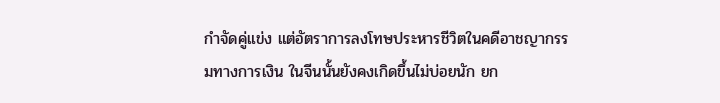กำจัดคู่แข่ง แต่อัตราการลงโทษประหารชีวิตในคดีอาชญากรรมทางการเงิน ในจีนนั้นยังคงเกิดขึ้นไม่บ่อยนัก ยก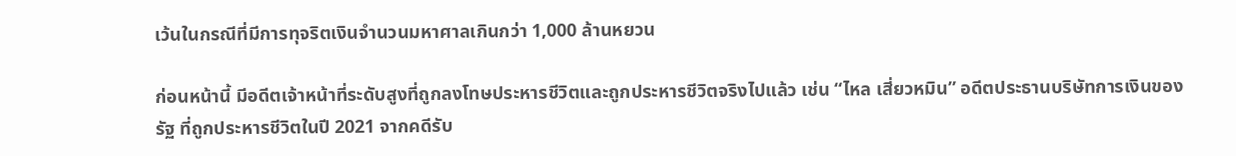เว้นในกรณีที่มีการทุจริตเงินจำนวนมหาศาลเกินกว่า 1,000 ล้านหยวน

ก่อนหน้านี้ มีอดีตเจ้าหน้าที่ระดับสูงที่ถูกลงโทษประหารชีวิตและถูกประหารชีวิตจริงไปแล้ว เช่น “ไหล เสี่ยวหมิน” อดีตประธานบริษัทการเงินของรัฐ ที่ถูกประหารชีวิตในปี 2021 จากคดีรับ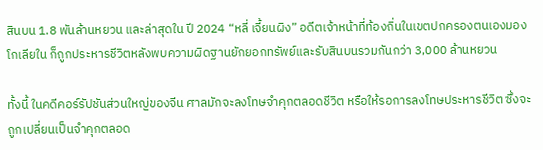สินบน 1.8 พันล้านหยวน และล่าสุดใน ปี 2024 “หลี่ เจี้ยนผิง” อดีตเจ้าหน้าที่ท้องถิ่นในเขตปกครองตนเองมองโกเลียใน ก็ถูกประหารชีวิตหลังพบความผิดฐานยักยอกทรัพย์และรับสินบนรวมกันกว่า 3,000 ล้านหยวน

ทั้งนี้ ในคดีคอร์รัปชันส่วนใหญ่ของจีน ศาลมักจะลงโทษจำคุกตลอดชีวิต หรือให้รอการลงโทษประหารชีวิต ซึ่งจะถูกเปลี่ยนเป็นจำคุกตลอด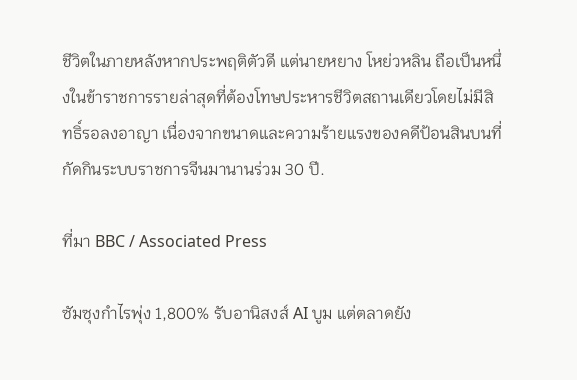ชีวิตในภายหลังหากประพฤติตัวดี แต่นายหยาง โหย่วหลิน ถือเป็นหนึ่งในข้าราชการรายล่าสุดที่ต้องโทษประหารชีวิตสถานเดียวโดยไม่มีสิทธิ์รอลงอาญา เนื่องจากขนาดและความร้ายแรงของคดีป้อนสินบนที่กัดกินระบบราชการจีนมานานร่วม 30 ปี.

ที่มา BBC / Associated Press

ซัมซุงกำไรพุ่ง 1,800% รับอานิสงส์ AI บูม แต่ตลาดยัง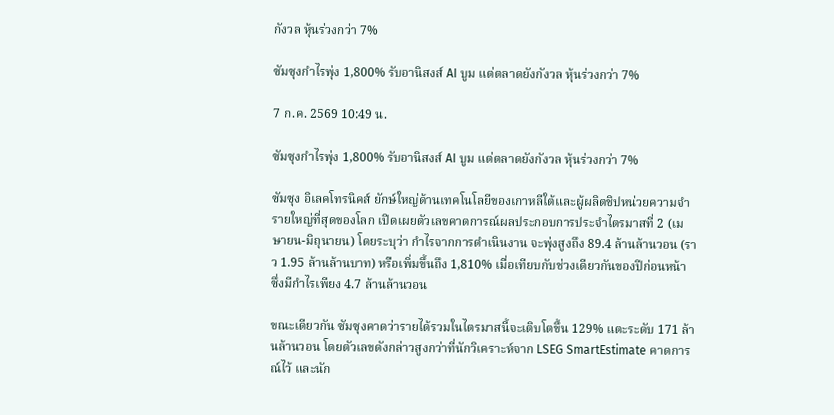กังวล หุ้นร่วงกว่า 7%

ซัมซุงกำไรพุ่ง 1,800% รับอานิสงส์ AI บูม แต่ตลาดยังกังวล หุ้นร่วงกว่า 7%

7 ก.ค. 2569 10:49 น.

ซัมซุงกำไรพุ่ง 1,800% รับอานิสงส์ AI บูม แต่ตลาดยังกังวล หุ้นร่วงกว่า 7%

ซัมซุง อิเลคโทรนิคส์ ยักษ์ใหญ่ด้านเทคโนโลยีของเกาหลีใต้และผู้ผลิตชิปหน่วยความจำรายใหญ่ที่สุดของโลก เปิดเผยตัวเลขคาดการณ์ผลประกอบการประจำไตรมาสที่ 2 (เมษายน-มิถุนายน) โดยระบุว่า กำไรจากการดำเนินงาน จะพุ่งสูงถึง 89.4 ล้านล้านวอน (ราว 1.95 ล้านล้านบาท) หรือเพิ่มขึ้นถึง 1,810% เมื่อเทียบกับช่วงเดียวกันของปีก่อนหน้า ซึ่งมีกำไรเพียง 4.7 ล้านล้านวอน

ขณะเดียวกัน ซัมซุงคาดว่ารายได้รวมในไตรมาสนี้จะเติบโตขึ้น 129% แตะระดับ 171 ล้านล้านวอน โดยตัวเลขดังกล่าวสูงกว่าที่นักวิเคราะห์จาก LSEG SmartEstimate คาดการณ์ไว้ และนัก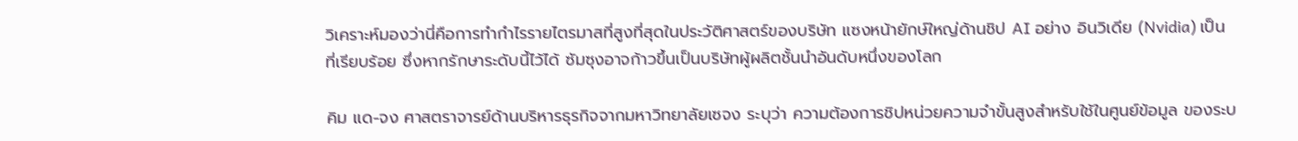วิเคราะห์มองว่านี่คือการทำกำไรรายไตรมาสที่สูงที่สุดในประวัติศาสตร์ของบริษัท แซงหน้ายักษ์ใหญ่ด้านชิป AI อย่าง อินวิเดีย (Nvidia) เป็นที่เรียบร้อย ซึ่งหากรักษาระดับนี้ไว้ได้ ซัมซุงอาจก้าวขึ้นเป็นบริษัทผู้ผลิตชั้นนำอันดับหนึ่งของโลก

คิม แด-จง ศาสตราจารย์ด้านบริหารธุรกิจจากมหาวิทยาลัยเซจง ระบุว่า ความต้องการชิปหน่วยความจำขั้นสูงสำหรับใช้ในศูนย์ข้อมูล ของระบ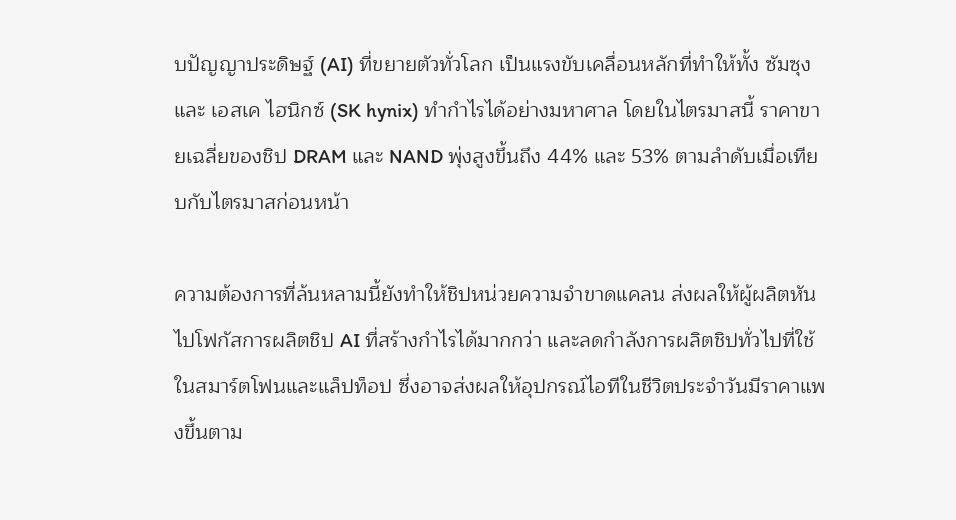บปัญญาประดิษฐ์ (AI) ที่ขยายตัวทั่วโลก เป็นแรงขับเคลื่อนหลักที่ทำให้ทั้ง ซัมซุง และ เอสเค ไฮนิกซ์ (SK hynix) ทำกำไรได้อย่างมหาศาล โดยในไตรมาสนี้ ราคาขายเฉลี่ยของชิป DRAM และ NAND พุ่งสูงขึ้นถึง 44% และ 53% ตามลำดับเมื่อเทียบกับไตรมาสก่อนหน้า

ความต้องการที่ล้นหลามนี้ยังทำให้ชิปหน่วยความจำขาดแคลน ส่งผลให้ผู้ผลิตหันไปโฟกัสการผลิตชิป AI ที่สร้างกำไรได้มากกว่า และลดกำลังการผลิตชิปทั่วไปที่ใช้ในสมาร์ตโฟนและแล็ปท็อป ซึ่งอาจส่งผลให้อุปกรณ์ไอทีในชีวิตประจำวันมีราคาแพงขึ้นตาม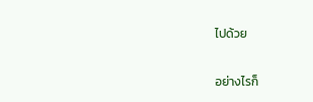ไปด้วย

อย่างไรก็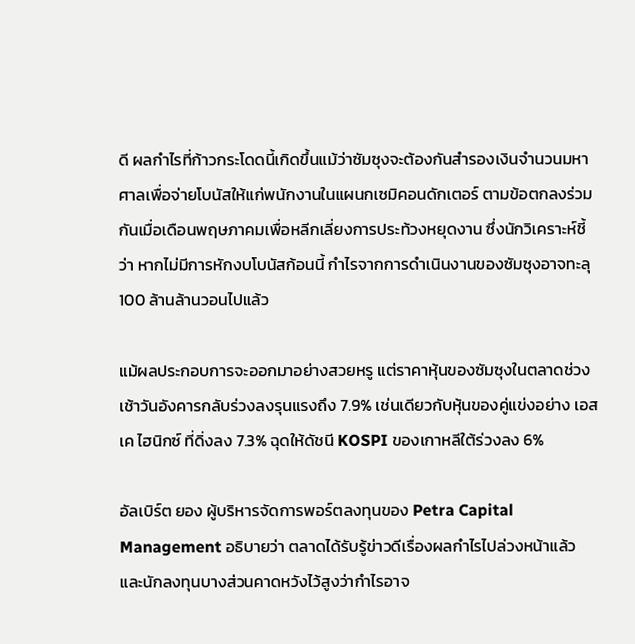ดี ผลกำไรที่ก้าวกระโดดนี้เกิดขึ้นแม้ว่าซัมซุงจะต้องกันสำรองเงินจำนวนมหาศาลเพื่อจ่ายโบนัสให้แก่พนักงานในแผนกเซมิคอนดักเตอร์ ตามข้อตกลงร่วมกันเมื่อเดือนพฤษภาคมเพื่อหลีกเลี่ยงการประท้วงหยุดงาน ซึ่งนักวิเคราะห์ชี้ว่า หากไม่มีการหักงบโบนัสก้อนนี้ กำไรจากการดำเนินงานของซัมซุงอาจทะลุ 100 ล้านล้านวอนไปแล้ว

แม้ผลประกอบการจะออกมาอย่างสวยหรู แต่ราคาหุ้นของซัมซุงในตลาดช่วงเช้าวันอังคารกลับร่วงลงรุนแรงถึง 7.9% เช่นเดียวกับหุ้นของคู่แข่งอย่าง เอสเค ไฮนิกซ์ ที่ดิ่งลง 7.3% ฉุดให้ดัชนี KOSPI ของเกาหลีใต้ร่วงลง 6%

อัลเบิร์ต ยอง ผู้บริหารจัดการพอร์ตลงทุนของ Petra Capital Management อธิบายว่า ตลาดได้รับรู้ข่าวดีเรื่องผลกำไรไปล่วงหน้าแล้ว และนักลงทุนบางส่วนคาดหวังไว้สูงว่ากำไรอาจ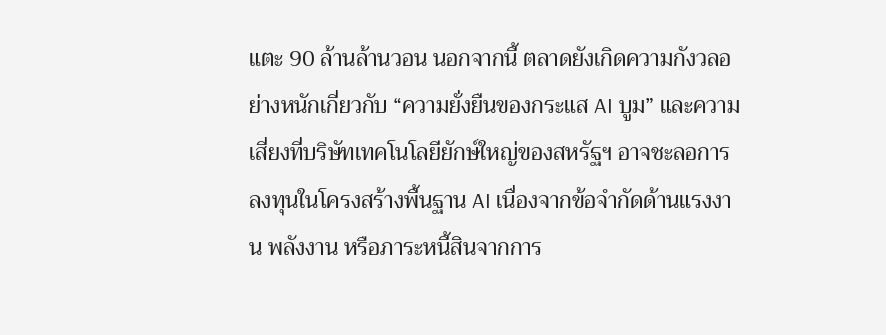แตะ 90 ล้านล้านวอน นอกจากนี้ ตลาดยังเกิดความกังวลอย่างหนักเกี่ยวกับ “ความยั่งยืนของกระแส AI บูม” และความเสี่ยงที่บริษัทเทคโนโลยียักษ์ใหญ่ของสหรัฐฯ อาจชะลอการลงทุนในโครงสร้างพื้นฐาน AI เนื่องจากข้อจำกัดด้านแรงงาน พลังงาน หรือภาระหนี้สินจากการ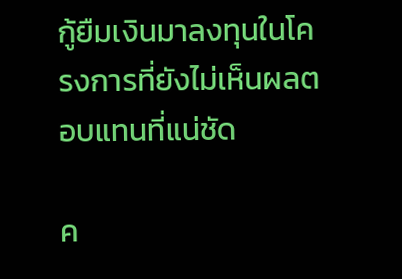กู้ยืมเงินมาลงทุนในโครงการที่ยังไม่เห็นผลตอบแทนที่แน่ชัด

ค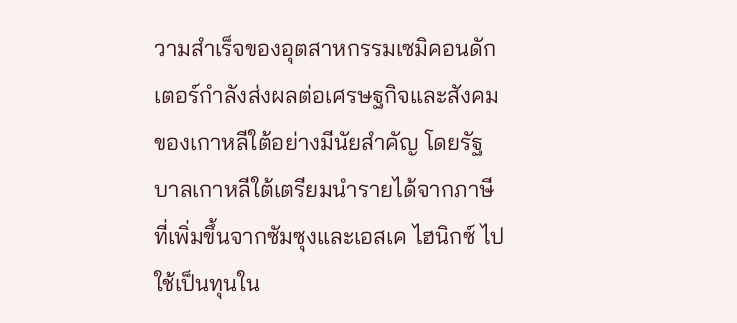วามสำเร็จของอุตสาหกรรมเซมิคอนดักเตอร์กำลังส่งผลต่อเศรษฐกิจและสังคมของเกาหลีใต้อย่างมีนัยสำคัญ โดยรัฐบาลเกาหลีใต้เตรียมนำรายได้จากภาษีที่เพิ่มขึ้นจากซัมซุงและเอสเค ไฮนิกซ์ ไปใช้เป็นทุนใน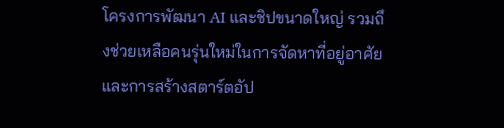โครงการพัฒนา AI และชิปขนาดใหญ่ รวมถึงช่วยเหลือคนรุ่นใหม่ในการจัดหาที่อยู่อาศัยและการสร้างสตาร์ตอัป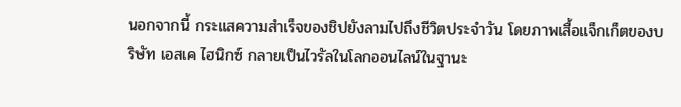นอกจากนี้ กระแสความสำเร็จของชิปยังลามไปถึงชีวิตประจำวัน โดยภาพเสื้อแจ็กเก็ตของบริษัท เอสเค ไฮนิกซ์ กลายเป็นไวรัลในโลกออนไลน์ในฐานะ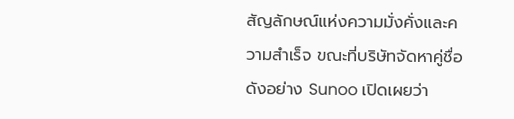สัญลักษณ์แห่งความมั่งคั่งและความสำเร็จ ขณะที่บริษัทจัดหาคู่ชื่อดังอย่าง Sunoo เปิดเผยว่า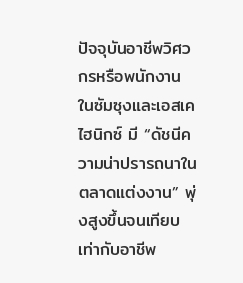ปัจจุบันอาชีพวิศวกรหรือพนักงานในซัมซุงและเอสเค ไฮนิกซ์ มี “ดัชนีความน่าปรารถนาในตลาดแต่งงาน” พุ่งสูงขึ้นจนเทียบเท่ากับอาชีพ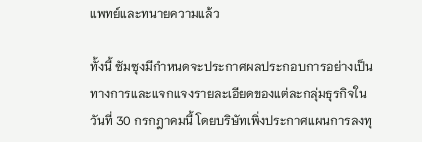แพทย์และทนายความแล้ว

ทั้งนี้ ซัมซุงมีกำหนดจะประกาศผลประกอบการอย่างเป็นทางการและแจกแจงรายละเอียดของแต่ละกลุ่มธุรกิจในวันที่ 30 กรกฎาคมนี้ โดยบริษัทเพิ่งประกาศแผนการลงทุ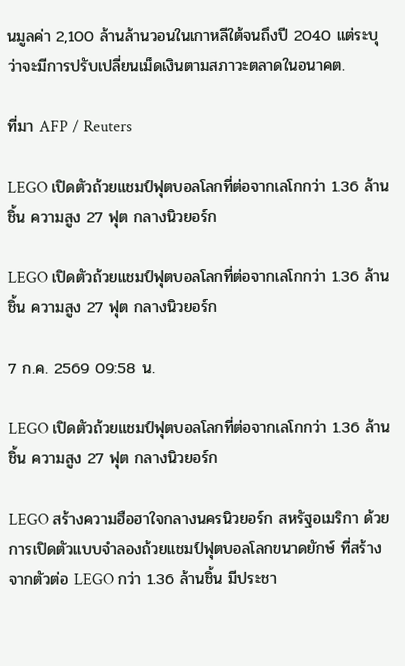นมูลค่า 2,100 ล้านล้านวอนในเกาหลีใต้จนถึงปี 2040 แต่ระบุว่าจะมีการปรับเปลี่ยนเม็ดเงินตามสภาวะตลาดในอนาคต.

ที่มา AFP / Reuters

LEGO เปิดตัวถ้วยแชมป์ฟุตบอลโลกที่ต่อจากเลโกกว่า 1.36 ล้านชิ้น ความสูง 27 ฟุต กลางนิวยอร์ก

LEGO เปิดตัวถ้วยแชมป์ฟุตบอลโลกที่ต่อจากเลโกกว่า 1.36 ล้านชิ้น ความสูง 27 ฟุต กลางนิวยอร์ก

7 ก.ค. 2569 09:58 น.

LEGO เปิดตัวถ้วยแชมป์ฟุตบอลโลกที่ต่อจากเลโกกว่า 1.36 ล้านชิ้น ความสูง 27 ฟุต กลางนิวยอร์ก

LEGO สร้างความฮือฮาใจกลางนครนิวยอร์ก สหรัฐอเมริกา ด้วยการเปิดตัวแบบจำลองถ้วยแชมป์ฟุตบอลโลกขนาดยักษ์ ที่สร้างจากตัวต่อ LEGO กว่า 1.36 ล้านชิ้น มีประชา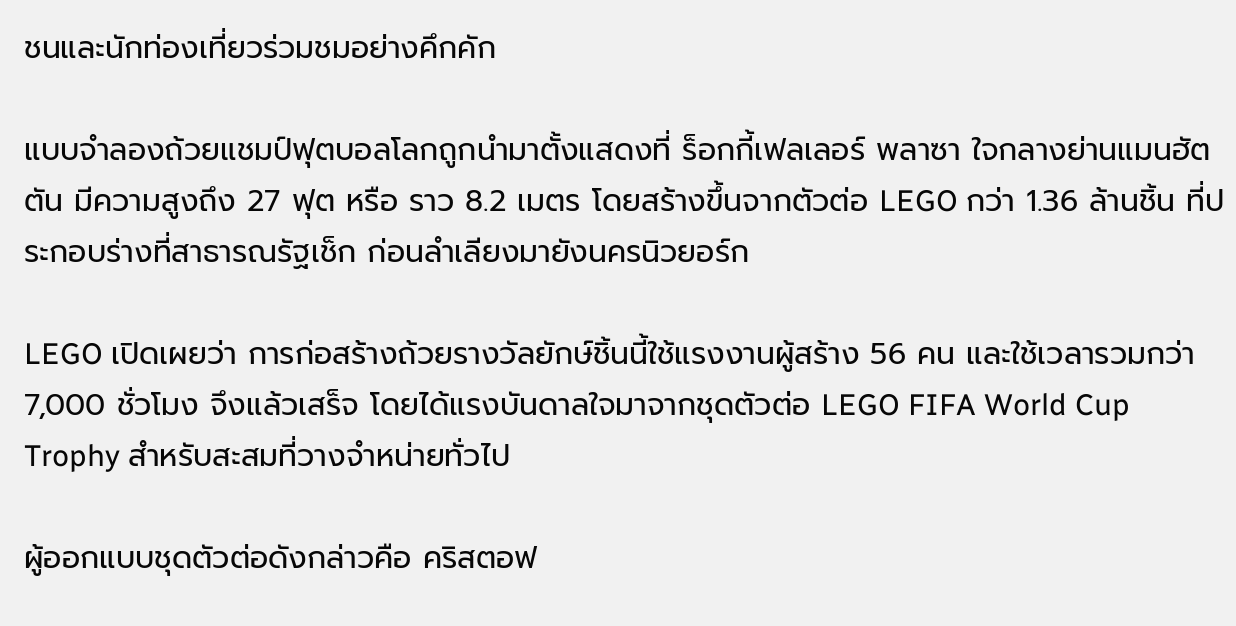ชนและนักท่องเที่ยวร่วมชมอย่างคึกคัก

แบบจำลองถ้วยแชมป์ฟุตบอลโลกถูกนำมาตั้งแสดงที่ ร็อกกี้เฟลเลอร์ พลาซา ใจกลางย่านแมนฮัตตัน มีความสูงถึง 27 ฟุต หรือ ราว 8.2 เมตร โดยสร้างขึ้นจากตัวต่อ LEGO กว่า 1.36 ล้านชิ้น ที่ประกอบร่างที่สาธารณรัฐเช็ก ก่อนลำเลียงมายังนครนิวยอร์ก

LEGO เปิดเผยว่า การก่อสร้างถ้วยรางวัลยักษ์ชิ้นนี้ใช้แรงงานผู้สร้าง 56 คน และใช้เวลารวมกว่า 7,000 ชั่วโมง จึงแล้วเสร็จ โดยได้แรงบันดาลใจมาจากชุดตัวต่อ LEGO FIFA World Cup Trophy สำหรับสะสมที่วางจำหน่ายทั่วไป

ผู้ออกแบบชุดตัวต่อดังกล่าวคือ คริสตอฟ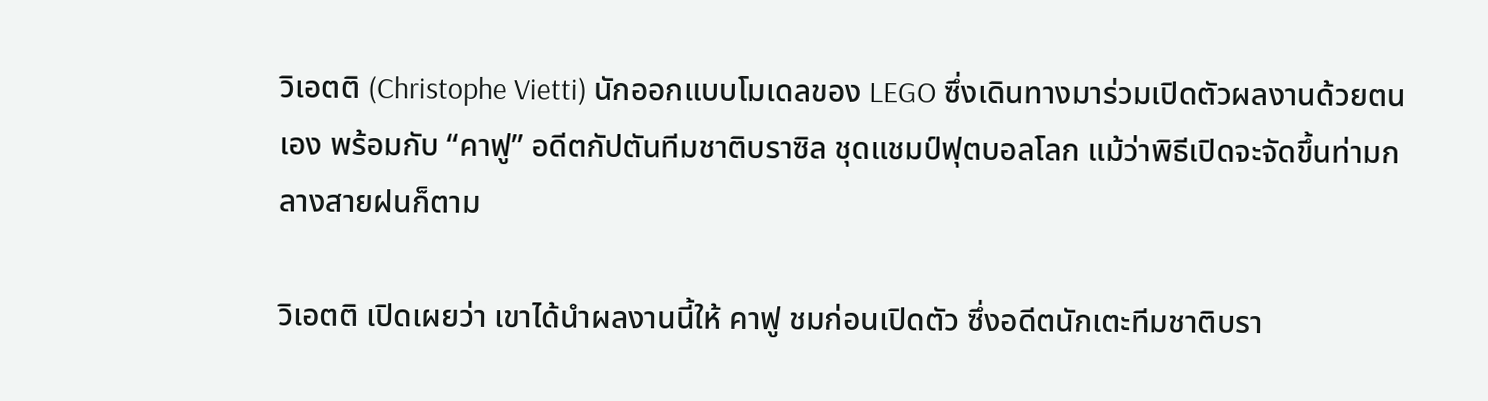วิเอตติ (Christophe Vietti) นักออกแบบโมเดลของ LEGO ซึ่งเดินทางมาร่วมเปิดตัวผลงานด้วยตนเอง พร้อมกับ “คาฟู” อดีตกัปตันทีมชาติบราซิล ชุดแชมป์ฟุตบอลโลก แม้ว่าพิธีเปิดจะจัดขึ้นท่ามกลางสายฝนก็ตาม

วิเอตติ เปิดเผยว่า เขาได้นำผลงานนี้ให้ คาฟู ชมก่อนเปิดตัว ซึ่งอดีตนักเตะทีมชาติบรา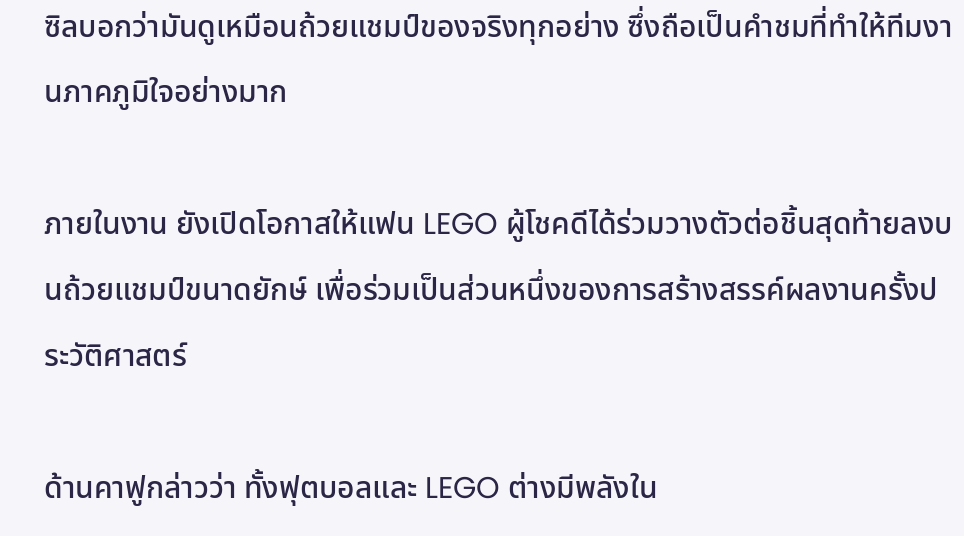ซิลบอกว่ามันดูเหมือนถ้วยแชมป์ของจริงทุกอย่าง ซึ่งถือเป็นคำชมที่ทำให้ทีมงานภาคภูมิใจอย่างมาก

ภายในงาน ยังเปิดโอกาสให้แฟน LEGO ผู้โชคดีได้ร่วมวางตัวต่อชิ้นสุดท้ายลงบนถ้วยแชมป์ขนาดยักษ์ เพื่อร่วมเป็นส่วนหนึ่งของการสร้างสรรค์ผลงานครั้งประวัติศาสตร์

ด้านคาฟูกล่าวว่า ทั้งฟุตบอลและ LEGO ต่างมีพลังใน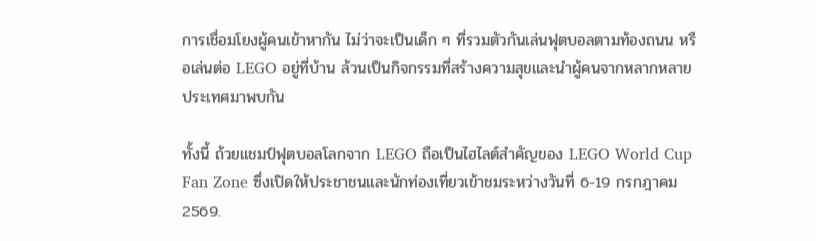การเชื่อมโยงผู้คนเข้าหากัน ไม่ว่าจะเป็นเด็ก ๆ ที่รวมตัวกันเล่นฟุตบอลตามท้องถนน หรือเล่นต่อ LEGO อยู่ที่บ้าน ล้วนเป็นกิจกรรมที่สร้างความสุขและนำผู้คนจากหลากหลายประเทศมาพบกัน

ทั้งนี้ ถ้วยแชมป์ฟุตบอลโลกจาก LEGO ถือเป็นไฮไลต์สำคัญของ LEGO World Cup Fan Zone ซึ่งเปิดให้ประชาชนและนักท่องเที่ยวเข้าชมระหว่างวันที่ 6-19 กรกฎาคม 2569.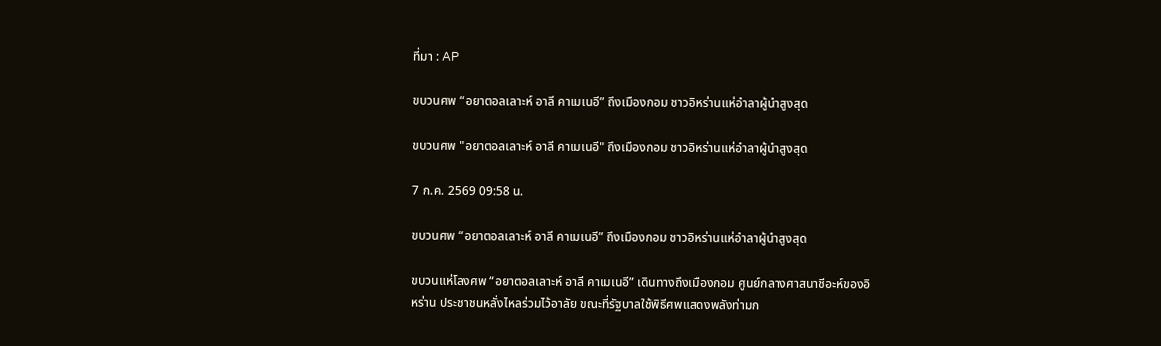ที่มา : AP

ขบวนศพ “อยาตอลเลาะห์ อาลี คาเมเนอี” ถึงเมืองกอม ชาวอิหร่านแห่อำลาผู้นำสูงสุด

ขบวนศพ "อยาตอลเลาะห์ อาลี คาเมเนอี" ถึงเมืองกอม ชาวอิหร่านแห่อำลาผู้นำสูงสุด

7 ก.ค. 2569 09:58 น.

ขบวนศพ “อยาตอลเลาะห์ อาลี คาเมเนอี” ถึงเมืองกอม ชาวอิหร่านแห่อำลาผู้นำสูงสุด

ขบวนแห่โลงศพ “อยาตอลเลาะห์ อาลี คาเมเนอี” เดินทางถึงเมืองกอม ศูนย์กลางศาสนาชีอะห์ของอิหร่าน ประชาชนหลั่งไหลร่วมไว้อาลัย ขณะที่รัฐบาลใช้พิธีศพแสดงพลังท่ามก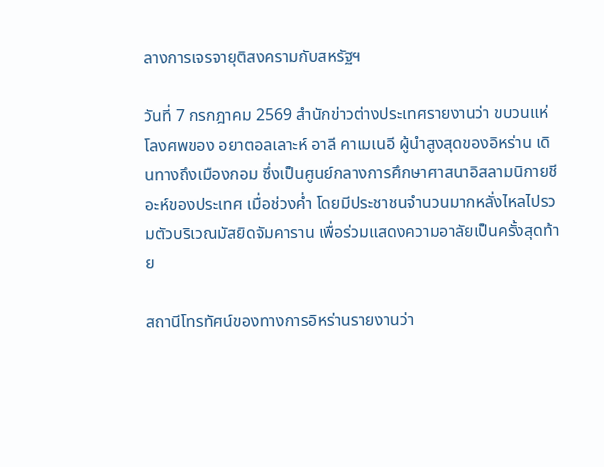ลางการเจรจายุติสงครามกับสหรัฐฯ

วันที่ 7 กรกฎาคม 2569 สำนักข่าวต่างประเทศรายงานว่า ขบวนแห่โลงศพของ อยาตอลเลาะห์ อาลี คาเมเนอี ผู้นำสูงสุดของอิหร่าน เดินทางถึงเมืองกอม ซึ่งเป็นศูนย์กลางการศึกษาศาสนาอิสลามนิกายชีอะห์ของประเทศ เมื่อช่วงค่ำ โดยมีประชาชนจำนวนมากหลั่งไหลไปรวมตัวบริเวณมัสยิดจัมคาราน เพื่อร่วมแสดงความอาลัยเป็นครั้งสุดท้าย

สถานีโทรทัศน์ของทางการอิหร่านรายงานว่า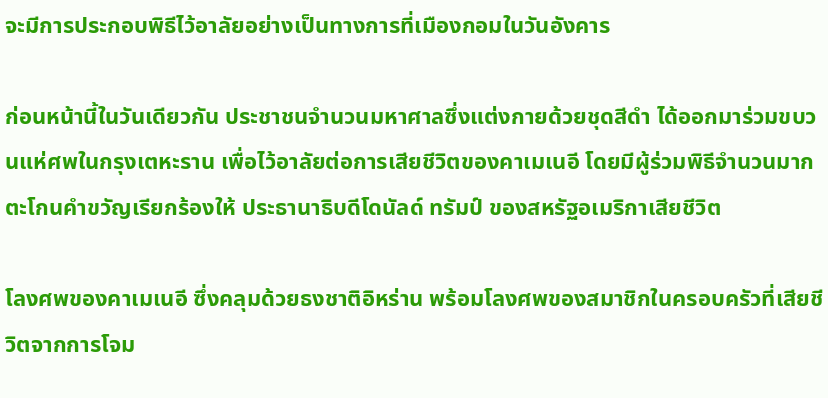จะมีการประกอบพิธีไว้อาลัยอย่างเป็นทางการที่เมืองกอมในวันอังคาร

ก่อนหน้านี้ในวันเดียวกัน ประชาชนจำนวนมหาศาลซึ่งแต่งกายด้วยชุดสีดำ ได้ออกมาร่วมขบวนแห่ศพในกรุงเตหะราน เพื่อไว้อาลัยต่อการเสียชีวิตของคาเมเนอี โดยมีผู้ร่วมพิธีจำนวนมากตะโกนคำขวัญเรียกร้องให้ ประธานาธิบดีโดนัลด์ ทรัมป์ ของสหรัฐอเมริกาเสียชีวิต

โลงศพของคาเมเนอี ซึ่งคลุมด้วยธงชาติอิหร่าน พร้อมโลงศพของสมาชิกในครอบครัวที่เสียชีวิตจากการโจม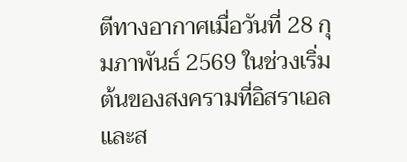ตีทางอากาศเมื่อวันที่ 28 กุมภาพันธ์ 2569 ในช่วงเริ่มต้นของสงครามที่อิสราเอลและส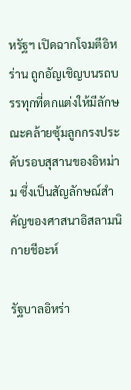หรัฐฯ เปิดฉากโจมตีอิหร่าน ถูกอัญเชิญบนรถบรรทุกที่ตกแต่งให้มีลักษณะคล้ายซุ้มลูกกรงประดับรอบสุสานของอิหม่าม ซึ่งเป็นสัญลักษณ์สำคัญของศาสนาอิสลามนิกายชีอะห์

รัฐบาลอิหร่า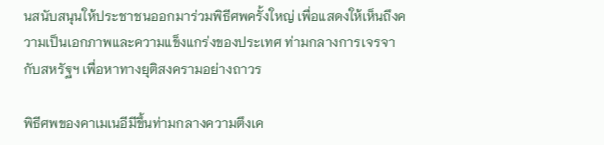นสนับสนุนให้ประชาชนออกมาร่วมพิธีศพครั้งใหญ่ เพื่อแสดงให้เห็นถึงความเป็นเอกภาพและความแข็งแกร่งของประเทศ ท่ามกลางการเจรจากับสหรัฐฯ เพื่อหาทางยุติสงครามอย่างถาวร

พิธีศพของคาเมเนอีมีขึ้นท่ามกลางความตึงเค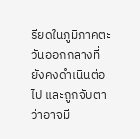รียดในภูมิภาคตะวันออกกลางที่ยังคงดำเนินต่อไป และถูกจับตาว่าอาจมี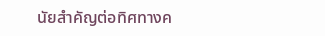นัยสำคัญต่อทิศทางค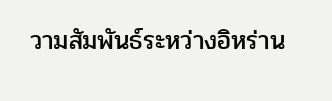วามสัมพันธ์ระหว่างอิหร่าน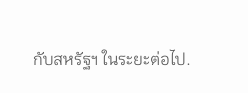กับสหรัฐฯ ในระยะต่อไป.